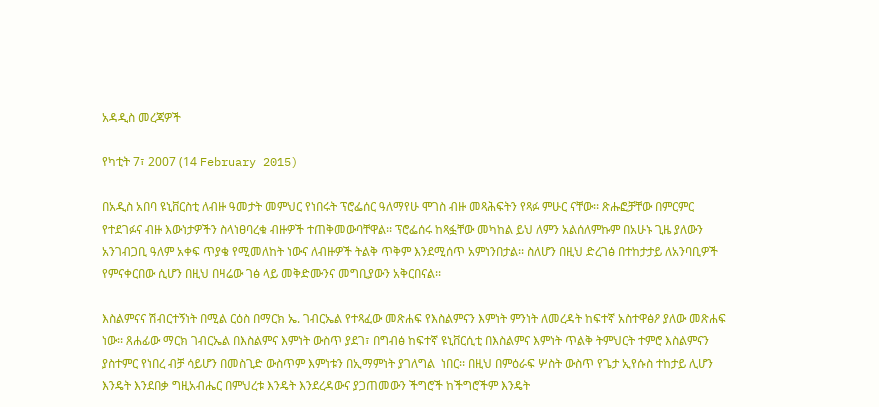አዳዲስ መረጃዎች

የካቲት 7፣ 2007 (14 February 2015)

በአዲስ አበባ ዩኒቨርስቲ ለብዙ ዓመታት መምህር የነበሩት ፕሮፌሰር ዓለማየሁ ሞገስ ብዙ መጻሕፍትን የጻፉ ምሁር ናቸው፡፡ ጽሑፎቻቸው በምርምር የተደገፉና ብዙ እውነታዎችን ስላነፀባረቁ ብዙዎች ተጠቅመውባቸዋል፡፡ ፕሮፌሰሩ ከጻፏቸው መካከል ይህ ለምን አልሰለምኩም በአሁኑ ጊዜ ያለውን አንገብጋቢ ዓለም አቀፍ ጥያቄ የሚመለከት ነውና ለብዙዎች ትልቅ ጥቅም እንደሚሰጥ አምነንበታል፡፡ ስለሆን በዚህ ድረገፅ በተከታታይ ለአንባቢዎች የምናቀርበው ሲሆን በዚህ በዛሬው ገፅ ላይ መቅድሙንና መግቢያውን አቅርበናል፡፡

እስልምናና ሽብርተኝነት በሚል ርዕስ በማርክ ኤ. ገብርኤል የተጻፈው መጽሐፍ የእስልምናን እምነት ምንነት ለመረዳት ከፍተኛ አስተዋፅዖ ያለው መጽሐፍ ነው፡፡ ጸሐፊው ማርክ ገብርኤል በእስልምና እምነት ውስጥ ያደገ፣ በግብፅ ከፍተኛ ዩኒቨርሲቲ በእስልምና እምነት ጥልቅ ትምህርት ተምሮ እስልምናን ያስተምር የነበረ ብቻ ሳይሆን በመስጊድ ውስጥም እምነቱን በኢማምነት ያገለግል  ነበር፡፡ በዚህ በምዕራፍ ሦስት ውስጥ የጌታ ኢየሱስ ተከታይ ሊሆን እንዴት እንደበቃ ግዚአብሔር በምህረቱ እንዴት እንደረዳውና ያጋጠመውን ችግሮች ከችግሮችም እንዴት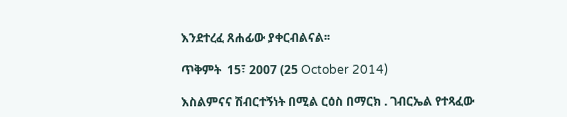እንደተረፈ ጸሐፊው ያቀርብልናል፡፡

ጥቅምት  15፣ 2007 (25 October 2014)

እስልምናና ሽብርተኝነት በሚል ርዕስ በማርክ . ገብርኤል የተጻፈው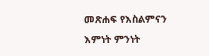መጽሐፍ የእስልምናን እምነት ምንነት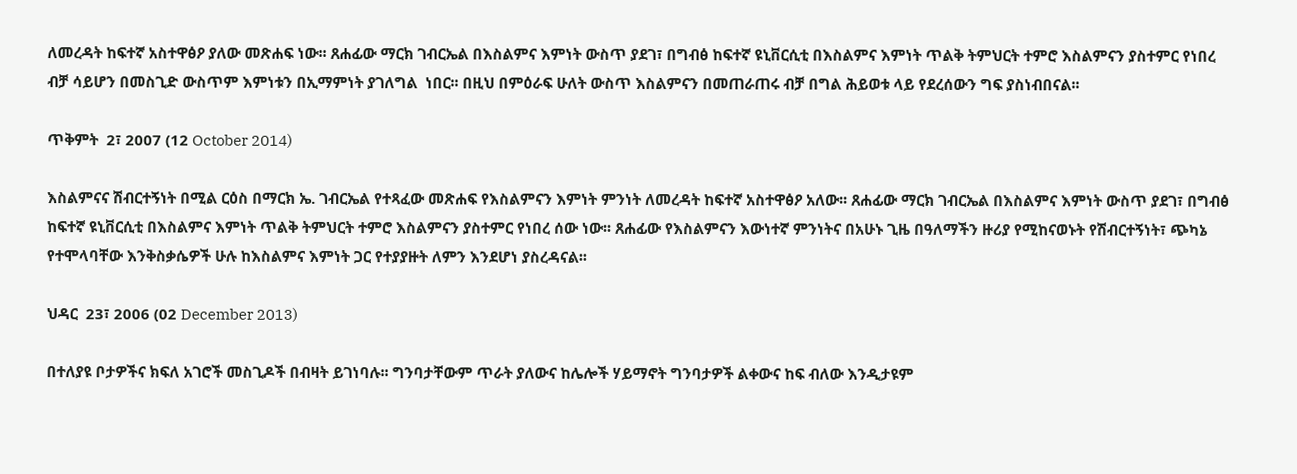ለመረዳት ከፍተኛ አስተዋፅዖ ያለው መጽሐፍ ነው፡፡ ጸሐፊው ማርክ ገብርኤል በእስልምና እምነት ውስጥ ያደገ፣ በግብፅ ከፍተኛ ዩኒቨርሲቲ በእስልምና እምነት ጥልቅ ትምህርት ተምሮ እስልምናን ያስተምር የነበረ ብቻ ሳይሆን በመስጊድ ውስጥም እምነቱን በኢማምነት ያገለግል  ነበር፡፡ በዚህ በምዕራፍ ሁለት ውስጥ እስልምናን በመጠራጠሩ ብቻ በግል ሕይወቱ ላይ የደረሰውን ግፍ ያስነብበናል፡፡

ጥቅምት  2፣ 2007 (12 October 2014)

እስልምናና ሽብርተኝነት በሚል ርዕስ በማርክ ኤ. ገብርኤል የተጻፈው መጽሐፍ የእስልምናን እምነት ምንነት ለመረዳት ከፍተኛ አስተዋፅዖ አለው፡፡ ጸሐፊው ማርክ ገብርኤል በእስልምና እምነት ውስጥ ያደገ፣ በግብፅ ከፍተኛ ዩኒቨርሲቲ በእስልምና እምነት ጥልቅ ትምህርት ተምሮ እስልምናን ያስተምር የነበረ ሰው ነው፡፡ ጸሐፊው የእስልምናን እውነተኛ ምንነትና በአሁኑ ጊዜ በዓለማችን ዙሪያ የሚከናወኑት የሽብርተኝነት፣ ጭካኔ የተሞላባቸው እንቅስቃሴዎች ሁሉ ከእስልምና እምነት ጋር የተያያዙት ለምን እንደሆነ ያስረዳናል፡፡

ህዳር  23፣ 2006 (02 December 2013)

በተለያዩ ቦታዎችና ክፍለ አገሮች መስጊዶች በብዛት ይገነባሉ፡፡ ግንባታቸውም ጥራት ያለውና ከሌሎች ሃይማኖት ግንባታዎች ልቀውና ከፍ ብለው እንዲታዩም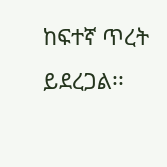ከፍተኛ ጥረት ይደረጋል፡፡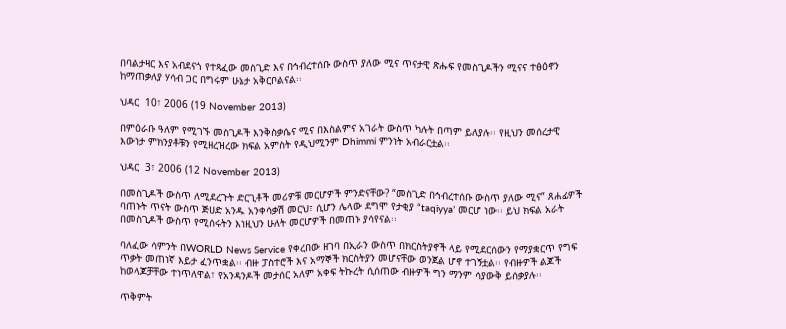በባልታዛር እና አብደናጎ የተጻፈው መስጊድ እና በኅብረተሰቡ ውስጥ ያለው ሚና ጥናታዊ ጽሑፍ የመስጊዶችን ሚናና ተፅዕኖን ከማጠቃለያ ሃሳብ ጋር በግሩም ሁኔታ አቅርቦልናል፡፡

ህዳር  10፣ 2006 (19 November 2013)

በምዕራቡ ዓለም የሚገኙ መስጊዶች እንቅስቃሴና ሚና በእስልምና አገራት ውስጥ ካሉት በጣም ይለያሉ፡፡ የዚህን መሰረታዊ እውነታ ምክንያቶቹን የሚዘረዝረው ክፍል አምስት የዲህሚንም Dhimmi ምንነት አብራርቷል፡፡

ህዳር  3፣ 2006 (12 November 2013)

በመስጊዶች ውስጥ ለሚደረጉት ድርጊቶች መሪዎቹ መርሆዎች ምንድናቸው? “መስጊድ በኅብረተሰቡ ውስጥ ያለው ሚና” ጸሐፊዎች ባጠኑት ጥናት ውስጥ ጅሀድ አንዱ አንቀሳቃሽ መርህ፣ ሲሆን ሌላው ደግሞ የታቂያ “taqiyya’ መርሆ ነው፡፡ ይህ ክፍል አራት በመስጊዶች ውስጥ የሚሰሩትን እነዚህን ሁለት መርሆዎች በመጠኑ ያሳየናል፡፡

ባለፈው ሳምንት በWORLD News Service የቀረበው ዘገባ በኢራን ውስጥ በክርስትያኖች ላይ የሚደርሰውን የማያቋርጥ የግፍ ጥቃት መጠነኛ እይታ ፈንጥቋል፡፡ ብዙ ፓስተሮች እና አማኞች ክርስትያን መሆናቸው ወንጀል ሆኖ ተገኝቷል፡፡ የብዙዎች ልጆች ከወላጆቻቸው ተነጥለዋል፣ የአንዳንዶች መታሰር አለም አቀፍ ትኩረት ሲሰጠው ብዙዎች ግን ማንም ሳያውቅ ይሰቃያሉ፡፡

ጥቅምት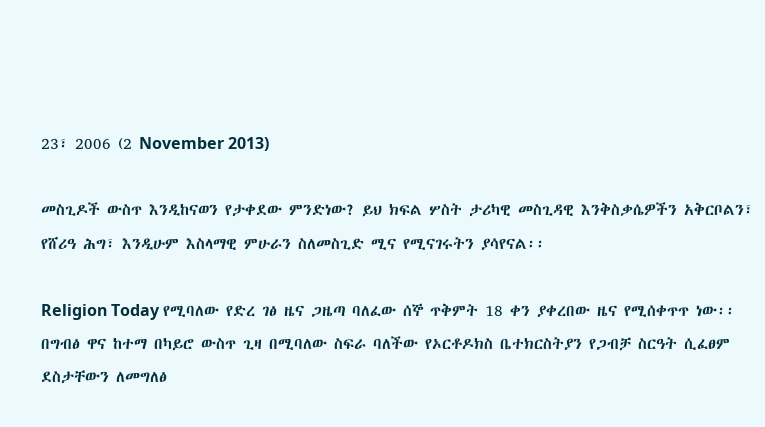23፣ 2006 (2 November 2013)

መስጊዶች ውስጥ እንዲከናወን የታቀደው ምንድነው? ይህ ክፍል ሦስት ታሪካዊ መስጊዳዊ እንቅስቃሴዎችን አቅርቦልን፣ የሸሪዓ ሕግ፣ እንዲሁም እስላማዊ ምሁራን ስለመስጊድ ሚና የሚናገሩትን ያሳየናል፡፡

Religion Today የሚባለው የድረ ገፅ ዜና ጋዜጣ ባለፈው ሰኞ ጥቅምት 18 ቀን ያቀረበው ዜና የሚሰቀጥጥ ነው፡፡ በግብፅ ዋና ከተማ በካይሮ ውስጥ ጊዛ በሚባለው ስፍራ ባለችው የኦርቶዶክስ ቤተክርስትያን የጋብቻ ስርዓት ሲፈፀም ደስታቸውን ለመግለፅ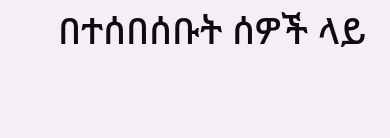በተሰበሰቡት ሰዎች ላይ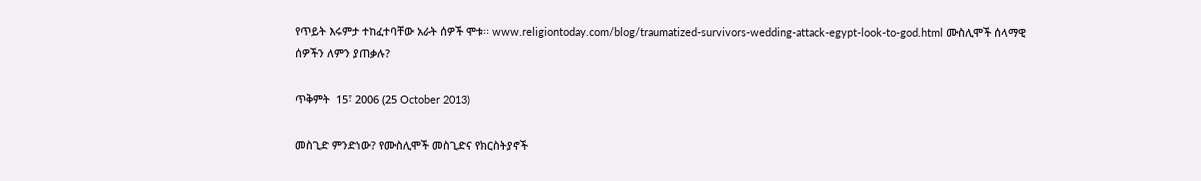የጥይት እሩምታ ተከፈተባቸው አራት ሰዎች ሞቱ፡፡ www.religiontoday.com/blog/traumatized-survivors-wedding-attack-egypt-look-to-god.html ሙስሊሞች ሰላማዊ ሰዎችን ለምን ያጠቃሉ?

ጥቅምት  15፣ 2006 (25 October 2013)

መስጊድ ምንድነው? የሙስሊሞች መስጊድና የክርስትያኖች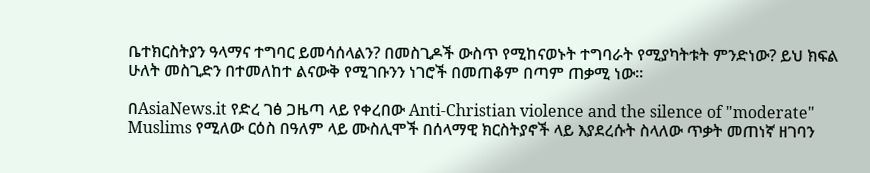ቤተክርስትያን ዓላማና ተግባር ይመሳሰላልን? በመስጊዶች ውስጥ የሚከናወኑት ተግባራት የሚያካትቱት ምንድነው? ይህ ክፍል ሁለት መስጊድን በተመለከተ ልናውቅ የሚገቡንን ነገሮች በመጠቆም በጣም ጠቃሚ ነው፡፡

በAsiaNews.it የድረ ገፅ ጋዜጣ ላይ የቀረበው Anti-Christian violence and the silence of "moderate" Muslims የሚለው ርዕስ በዓለም ላይ ሙስሊሞች በሰላማዊ ክርስትያኖች ላይ እያደረሱት ስላለው ጥቃት መጠነኛ ዘገባን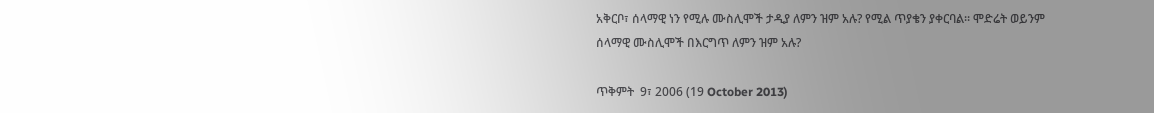አቅርቦ፣ ሰላማዊ ነን የሚሉ ሙስሊሞች ታዲያ ለምን ዝም አሉ? የሚል ጥያቄን ያቀርባል፡፡ ሞድሬት ወይንም ሰላማዊ ሙስሊሞች በእርግጥ ለምን ዝም አሉ?

ጥቅምት  9፣ 2006 (19 October 2013)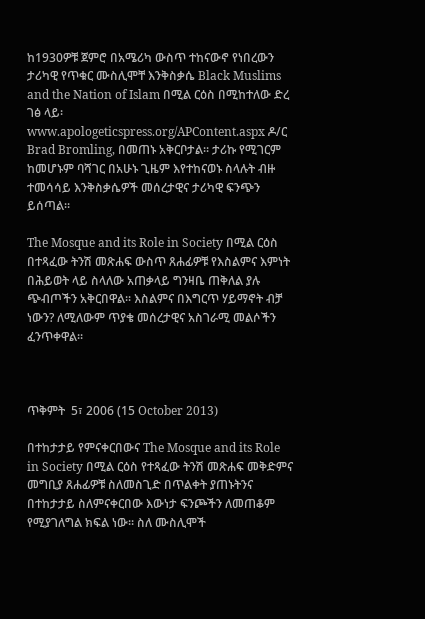ከ1930ዎቹ ጀምሮ በአሜሪካ ውስጥ ተከናውኖ የነበረውን ታሪካዊ የጥቁር ሙስሊሞቸ እንቅስቃሴ Black Muslims and the Nation of Islam በሚል ርዕስ በሚከተለው ድረ ገፅ ላይ፡ www.apologeticspress.org/APContent.aspx ዶ/ር Brad Bromling, በመጠኑ አቅርቦታል፡፡ ታሪኩ የሚገርም ከመሆኑም ባሻገር በአሁኑ ጊዜም እየተከናወኑ ስላሉት ብዙ ተመሳሳይ እንቅስቃሴዎች መሰረታዊና ታሪካዊ ፍንጭን ይሰጣል፡፡

The Mosque and its Role in Society በሚል ርዕስ በተጻፈው ትንሽ መጽሐፍ ውስጥ ጸሐፊዎቹ የእስልምና እምነት በሕይወት ላይ ስላለው አጠቃላይ ግንዛቤ ጠቅለል ያሉ ጭብጦችን አቅርበዋል፡፡ እስልምና በእግርጥ ሃይማኖት ብቻ ነውን? ለሚለውም ጥያቄ መሰረታዊና አስገራሚ መልሶችን ፈንጥቀዋል፡፡



ጥቅምት  5፣ 2006 (15 October 2013)

በተከታታይ የምናቀርበውና The Mosque and its Role in Society በሚል ርዕስ የተጻፈው ትንሽ መጽሐፍ መቅድምና መግቢያ ጸሐፊዎቹ ስለመስጊድ በጥልቀት ያጠኑትንና በተከታታይ ስለምናቀርበው እውነታ ፍንጮችን ለመጠቆም የሚያገለግል ክፍል ነው፡፡ ስለ ሙስሊሞች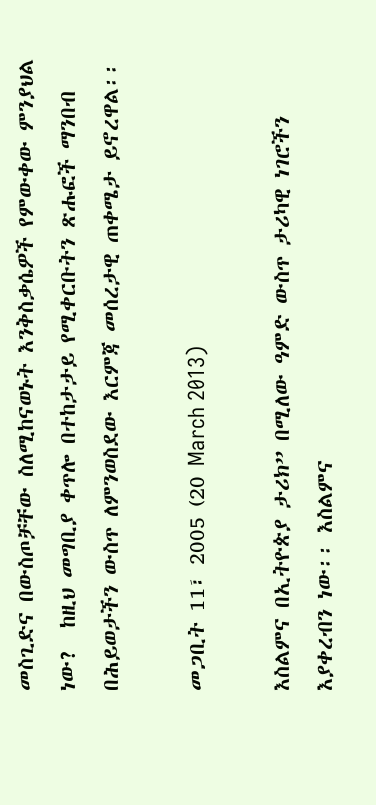መስጊድና በውስጦቻቸው ስለሚከናወኑት እንቅስቃሴዎች የምውቀው ምንያህል ነው?  ከዚህ መግቢያ ቀጥሎ በተከታታይ የሚቀርቡትን ጽሑፎች ማንበብ በሕይወታችን ውስጥ ለምንወስደው እርምጃ መሰረታዊ ጠቀሜታ ይኖረዋል፡፡

መጋቢት 11፣ 2005 (20 March 2013)

እስልምና በኢትዮጵያ ታሪክ” በሚለው ዓምድ ውስጥ ታሪካዊ ነገሮችን እያቀረብን ነው፡፡ እስልምና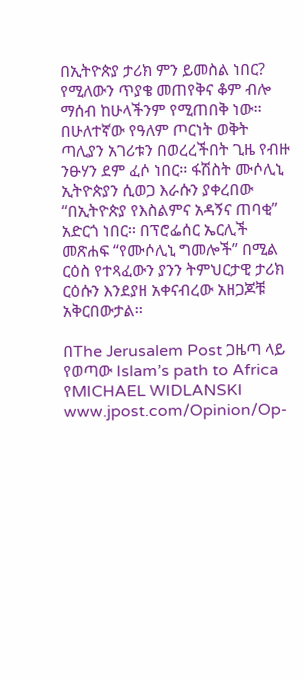በኢትዮጵያ ታሪክ ምን ይመስል ነበር? የሚለውን ጥያቄ መጠየቅና ቆም ብሎ ማሰብ ከሁላችንም የሚጠበቅ ነው፡፡ በሁለተኛው የዓለም ጦርነት ወቅት ጣሊያን አገሪቱን በወረረችበት ጊዜ የብዙ ንፁሃን ደም ፈሶ ነበር፡፡ ፋሽስት ሙሶሊኒ ኢትዮጵያን ሲወጋ እራሱን ያቀረበው “በኢትዮጵያ የእስልምና አዳኝና ጠባቂ” አድርጎ ነበር፡፡ በፕሮፌሰር ኤርሊች መጽሐፍ “የሙሶሊኒ ግመሎች” በሚል ርዕስ የተጻፈውን ያንን ትምህርታዊ ታሪክ ርዕሱን እንደያዘ አቀናብረው አዘጋጆቹ አቅርበውታል፡፡

በThe Jerusalem Post ጋዜጣ ላይ የወጣው Islam’s path to Africa የMICHAEL WIDLANSKI www.jpost.com/Opinion/Op-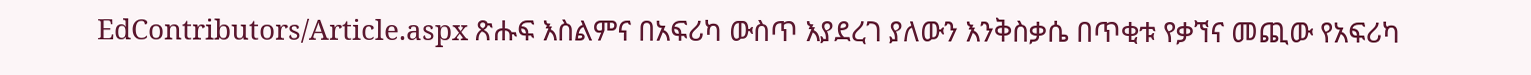EdContributors/Article.aspx ጽሑፍ እስልምና በአፍሪካ ውስጥ እያደረገ ያለውን እንቅስቃሴ በጥቂቱ የቃኘና መጪው የአፍሪካ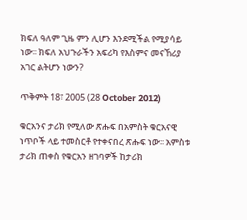ክፍለ ዓለም ጊዜ ምን ሊሆን እንደሚችል የሚያሳይ ነው፡፡ ክፍለ አህጉራችን አፍሪካ የእስምና መናኸሪያ አገር ልትሆን ነውን?

ጥቅምት 18፣ 2005 (28 October 2012)

ቁርአንና ታሪክ የሚለው ጽሑፍ በአምስት ቁርአናዊ ነጥቦች ላይ ተመስርቶ የተቀናበረ ጽሑፍ ነው፡፡ አምስቱ ታሪክ ጠቀስ የቁርአን ዘገባዎች ከታሪክ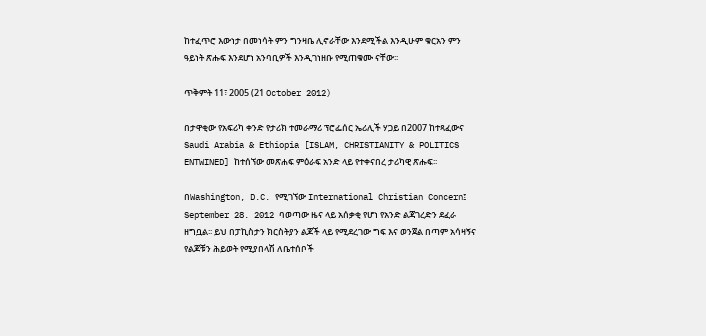ከተፈጥሮ እውነታ በመነሳት ምን ግንዛቤ ሊኖራቸው እንደሚችል እንዲሁም ቁርአን ምን ዓይነት ጽሑፍ እንደሆነ አንባቢዎች እንዲገነዘቡ የሚጠቁሙ ናቸው፡፡

ጥቅምት 11፣ 2005 (21 October 2012)

በታዋቂው የአፍሪካ ቀንድ የታሪክ ተመራማሪ ፕሮፌሰር ኤሪሊች ሃጋይ በ2007 ከተጻፈውና Saudi Arabia & Ethiopia [ISLAM, CHRISTIANITY & POLITICS ENTWINED] ከተሰኘው መጽሐፍ ምዕራፍ አንድ ላይ የተቀናበረ ታሪካዊ ጽሑፍ፡፡

በWashington, D.C. የሚገኘው International Christian Concern፤ September 28. 2012 ባወጣው ዜና ላይ አሰቃቂ የሆነ የአንድ ልጃገረድን ደፈራ ዘግቧል፡፡ ይህ በፓኪስታን ክርስትያን ልጆች ላይ የሚደረገው ግፍ እና ወንጀል በጣም አሳዛኝና የልጆቹን ሕይወት የሚያበላሽ ለቤተሰቦች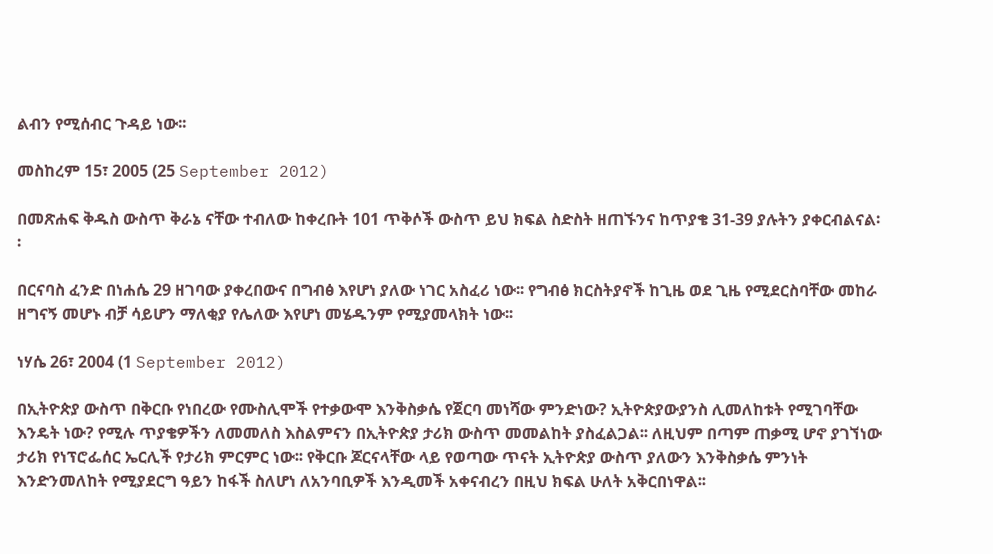ልብን የሚሰብር ጉዳይ ነው፡፡

መስከረም 15፣ 2005 (25 September 2012)

በመጽሐፍ ቅዱስ ውስጥ ቅራኔ ናቸው ተብለው ከቀረቡት 101 ጥቅሶች ውስጥ ይህ ክፍል ስድስት ዘጠኙንና ከጥያቄ 31-39 ያሉትን ያቀርብልናል፡፡

በርናባስ ፈንድ በነሐሴ 29 ዘገባው ያቀረበውና በግብፅ እየሆነ ያለው ነገር አስፈሪ ነው፡፡ የግብፅ ክርስትያኖች ከጊዜ ወደ ጊዜ የሚደርስባቸው መከራ ዘግናኝ መሆኑ ብቻ ሳይሆን ማለቂያ የሌለው እየሆነ መሄዱንም የሚያመላክት ነው፡፡

ነሃሴ 26፣ 2004 (1 September 2012)

በኢትዮጵያ ውስጥ በቅርቡ የነበረው የሙስሊሞች የተቃውሞ እንቅስቃሴ የጀርባ መነሻው ምንድነው? ኢትዮጵያውያንስ ሊመለከቱት የሚገባቸው እንዴት ነው? የሚሉ ጥያቄዎችን ለመመለስ እስልምናን በኢትዮጵያ ታሪክ ውስጥ መመልከት ያስፈልጋል፡፡ ለዚህም በጣም ጠቃሚ ሆኖ ያገኘነው ታሪክ የነፕሮፌሰር ኤርሊች የታሪክ ምርምር ነው፡፡ የቅርቡ ጆርናላቸው ላይ የወጣው ጥናት ኢትዮጵያ ውስጥ ያለውን እንቅስቃሴ ምንነት እንድንመለከት የሚያደርግ ዓይን ከፋች ስለሆነ ለአንባቢዎች እንዲመች አቀናብረን በዚህ ክፍል ሁለት አቅርበነዋል፡፡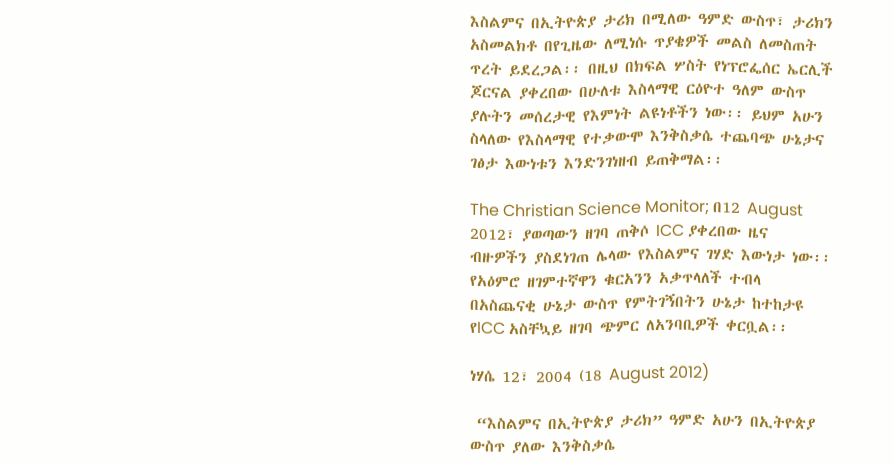እስልምና በኢትዮጵያ ታሪክ በሚለው ዓምድ ውስጥ፣ ታሪክን አስመልክቶ በየጊዜው ለሚነሱ ጥያቄዎች መልስ ለመስጠት ጥረት ይደረጋል፡፡ በዚህ በክፍል ሦስት የነፕሮፌሰር ኤርሊች ጆርናል ያቀረበው በሁለቱ እስላማዊ ርዕዮተ ዓለም ውስጥ ያሉትን መሰረታዊ የእምነት ልዩነቶችን ነው፡፡ ይህም አሁን ስላለው የእስላማዊ የተቃውሞ እንቅስቃሴ ተጨባጭ ሁኔታና ገፅታ እውነቱን እንድንገነዘብ ይጠቅማል፡፡

The Christian Science Monitor; በ12 August 2012፣ ያወጣውን ዘገባ ጠቅሶ ICC ያቀረበው ዜና ብዙዎችን ያስደነገጠ ሌላው የእስልምና ገሃድ እውነታ ነው፡፡ የአዕምሮ ዘገምተኛዋን ቁርአንን አቃጥላለች ተብላ በአስጨናቂ ሁኔታ ውስጥ የምትገኝበትን ሁኔታ ከተከታዩ የICC አስቸኳይ ዘገባ ጭምር ለአንባቢዎች ቀርቧል፡፡

ነሃሴ 12፣ 2004 (18 August 2012)

 “እስልምና በኢትዮጵያ ታሪክ” ዓምድ አሁን በኢትዮጵያ ውስጥ ያለው እንቅስቃሴ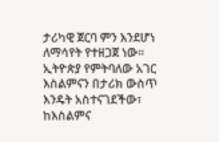ታሪካዊ ጀርባ ምን እንደሆነ ለማሳየት የተዘጋጀ ነው፡፡ ኢትዮጵያ የምትባለው አገር እስልምናን በታሪክ ውስጥ እንዴት አስተናገደችው፣ ከእስልምና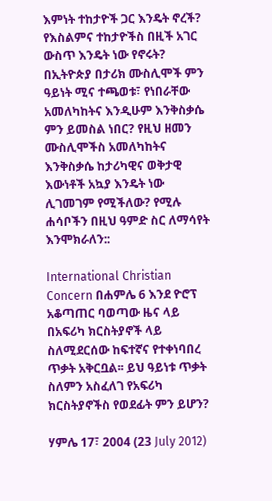እምነት ተከታዮች ጋር እንዴት ኖረች? የእስልምና ተከታዮችስ በዚች አገር ውስጥ እንዴት ነው የኖሩት? በኢትዮጵያ በታሪክ ሙስሊሞች ምን ዓይነት ሚና ተጫወቱ፣ የነበራቸው አመለካከትና እንዲሁም እንቅስቃሴ ምን ይመስል ነበር? የዚህ ዘመን ሙስሊሞችስ አመለካከትና እንቅስቃሴ ከታሪካዊና ወቅታዊ እውነቶች አኳያ እንዴት ነው ሊገመገም የሚችለው? የሚሉ ሐሳቦችን በዚህ ዓምድ ስር ለማሳየት እንሞክራለን::

International Christian Concern በሐምሌ 6 እንደ ዮሮፕ አቆጣጠር ባወጣው ዜና ላይ በአፍሪካ ክርስትያኖች ላይ ስለሚደርሰው ከፍተኛና የተቀነባበረ ጥቃት አቅርቧል፡፡ ይህ ዓይነቱ ጥቃት ስለምን አስፈለገ የአፍሪካ ክርስትያኖችስ የወደፊት ምን ይሆን?

ሃምሌ 17፣ 2004 (23 July 2012)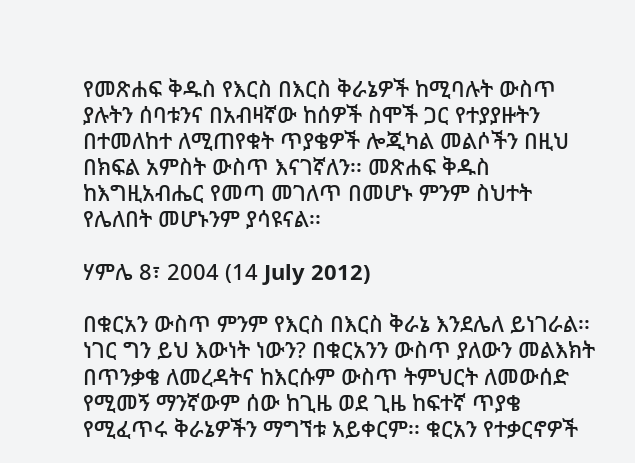የመጽሐፍ ቅዱስ የእርስ በእርስ ቅራኔዎች ከሚባሉት ውስጥ ያሉትን ሰባቱንና በአብዛኛው ከሰዎች ስሞች ጋር የተያያዙትን በተመለከተ ለሚጠየቁት ጥያቄዎች ሎጂካል መልሶችን በዚህ በክፍል አምስት ውስጥ እናገኛለን፡፡ መጽሐፍ ቅዱስ ከእግዚአብሔር የመጣ መገለጥ በመሆኑ ምንም ስህተት የሌለበት መሆኑንም ያሳዩናል፡፡

ሃምሌ 8፣ 2004 (14 July 2012)

በቁርአን ውስጥ ምንም የእርስ በእርስ ቅራኔ እንደሌለ ይነገራል፡፡ ነገር ግን ይህ እውነት ነውን? በቁርአንን ውስጥ ያለውን መልእክት በጥንቃቄ ለመረዳትና ከእርሱም ውስጥ ትምህርት ለመውሰድ የሚመኝ ማንኛውም ሰው ከጊዜ ወደ ጊዜ ከፍተኛ ጥያቄ የሚፈጥሩ ቅራኔዎችን ማግኘቱ አይቀርም፡፡ ቁርአን የተቃርኖዎች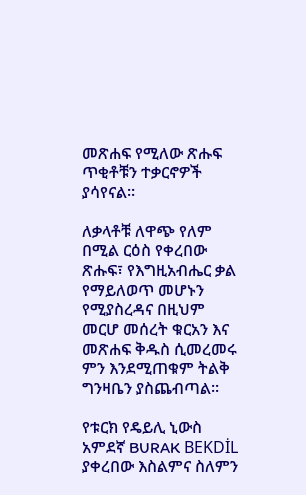መጽሐፍ የሚለው ጽሑፍ ጥቂቶቹን ተቃርኖዎች ያሳየናል፡፡

ለቃላቶቹ ለዋጭ የለም በሚል ርዕስ የቀረበው ጽሑፍ፣ የእግዚአብሔር ቃል የማይለወጥ መሆኑን የሚያስረዳና በዚህም መርሆ መሰረት ቁርአን እና መጽሐፍ ቅዱስ ሲመረመሩ ምን እንደሚጠቁም ትልቅ ግንዛቤን ያስጨብጣል፡፡

የቱርክ የዴይሊ ኒውስ አምደኛ BURAK BEKDİL ያቀረበው እስልምና ስለምን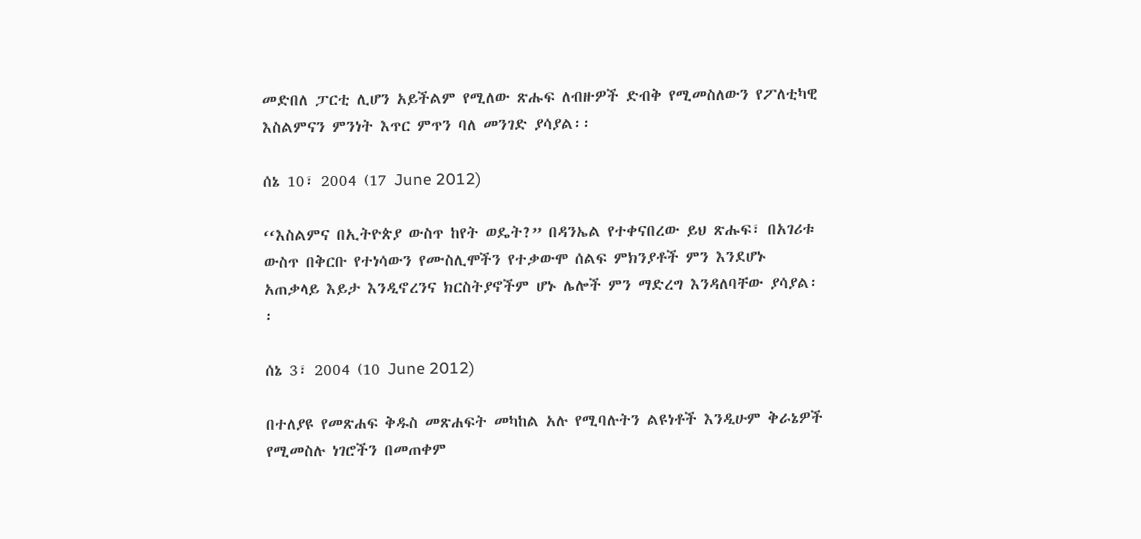መድበለ ፓርቲ ሊሆን አይችልም የሚለው ጽሑፍ ለብዙዎች ድብቅ የሚመስለውን የፖለቲካዊ እስልምናን ምንነት እጥር ምጥን ባለ መንገድ ያሳያል፡፡

ሰኔ 10፣ 2004 (17 June 2012)

‘‘እስልምና በኢትዮጵያ ውስጥ ከየት ወዴት?” በዳንኤል የተቀናበረው ይህ ጽሑፍ፣ በአገሪቱ ውስጥ በቅርቡ የተነሳውን የሙስሊሞችን የተቃውሞ ሰልፍ ምክንያቶች ምን እንደሆኑ አጠቃላይ እይታ እንዲኖረንና ክርስትያኖችም ሆኑ ሌሎች ምን ማድረግ እንዳለባቸው ያሳያል፡፡

ሰኔ 3፣ 2004 (10 June 2012)

በተለያዩ የመጽሐፍ ቅዱስ መጽሐፍት መካከል አሉ የሚባሉትን ልዩነቶች እንዲሁም ቅራኔዎች የሚመስሉ ነገሮችን በመጠቀም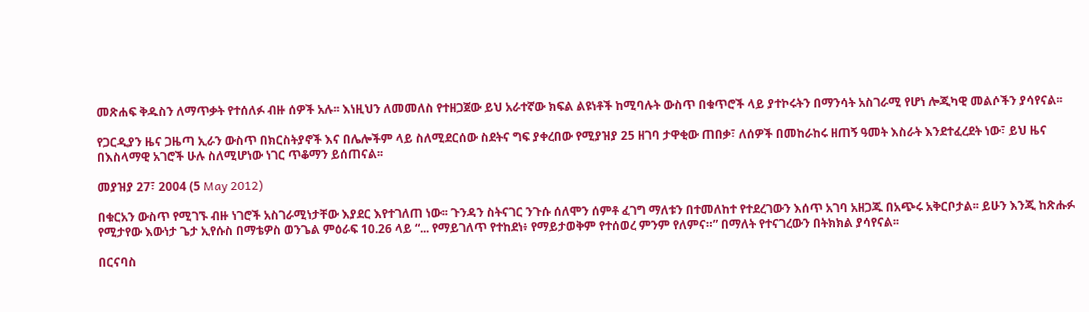መጽሐፍ ቅዱስን ለማጥቃት የተሰለፉ ብዙ ሰዎች አሉ፡፡ እነዚህን ለመመለስ የተዘጋጀው ይህ አራተኛው ክፍል ልዩነቶች ከሚባሉት ውስጥ በቁጥሮች ላይ ያተኮሩትን በማንሳት አስገራሚ የሆነ ሎጂካዊ መልሶችን ያሳየናል፡፡

የጋርዲያን ዜና ጋዜጣ ኢራን ውስጥ በክርስትያኖች እና በሌሎችም ላይ ስለሚደርሰው ስደትና ግፍ ያቀረበው የሚያዝያ 25 ዘገባ ታዋቂው ጠበቃ፣ ለሰዎች በመከራከሩ ዘጠኝ ዓመት እስራት እንደተፈረደት ነው፣ ይህ ዜና በእስላማዊ አገሮች ሁሉ ስለሚሆነው ነገር ጥቆማን ይሰጠናል፡፡

መያዝያ 27፣ 2004 (5 May 2012)

በቁርአን ውስጥ የሚገኙ ብዙ ነገሮች አስገራሚነታቸው እያደር እየተገለጠ ነው፡፡ ጉንዳን ስትናገር ንጉሱ ሰለሞን ሰምቶ ፈገግ ማለቱን በተመለከተ የተደረገውን እሰጥ አገባ አዘጋጁ በአጭሩ አቅርቦታል፡፡ ይሁን እንጂ ከጽሑፉ የሚታየው እውነታ ጌታ ኢየሱስ በማቴዎስ ወንጌል ምዕራፍ 10.26 ላይ “... የማይገለጥ የተከደነ፥ የማይታወቅም የተሰወረ ምንም የለምና።” በማለት የተናገረውን በትክክል ያሳየናል፡፡

በርናባስ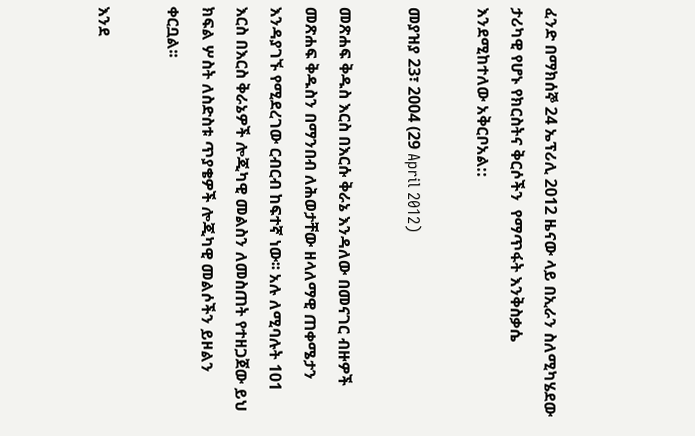ፈንድ በማክሰኞ 24 ኤፕሪሊ 2012 ዜናው ላይ በኢራን ስለሚካሄደው ታሪካዊ የሆኑ የክርስትና ቅርሶችን  የማጥፋት እንቅስቃሴ እንደሚከተለው አቅርቦአል::

መያዝያ 23፣ 2004 (29 April 2012)

መጽሐፍ ቅዱስ እርስ በእርሱ ቅራኔ እንዳለው በመናገር ብዙዎች መጽሐፍ ቅዱስን በማንበብ ለሕወታቸው ዘላለማዊ ጠቀሜታን እንዳያገኙ የሚደረገው ርብርብ ከፍተኛ ነው፡፡ አሉ ለሚባሉት 101 እርስ በእርስ ቅራኔዎች ሎጂካዊ መልስን ለመስጠት የተዘጋጀው ይህ ክፍል ሦስት ለስድስቱ ጥያቄዎች ሎጂካዊ መልሶችን ይዞልን ቀርቧል፡፡

እንደ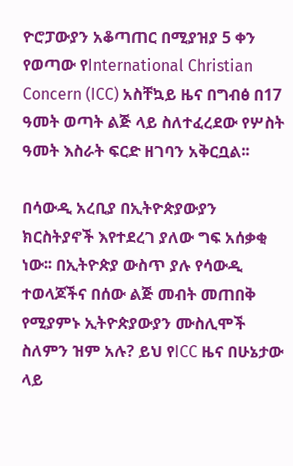ዮሮፓውያን አቆጣጠር በሚያዝያ 5 ቀን የወጣው የInternational Christian Concern (ICC) አስቸኳይ ዜና በግብፅ በ17 ዓመት ወጣት ልጅ ላይ ስለተፈረደው የሦስት ዓመት እስራት ፍርድ ዘገባን አቅርቧል፡፡

በሳውዲ አረቢያ በኢትዮጵያውያን ክርስትያኖች እየተደረገ ያለው ግፍ አሰቃቂ ነው፡፡ በኢትዮጵያ ውስጥ ያሉ የሳውዲ ተወላጆችና በሰው ልጅ መብት መጠበቅ የሚያምኑ ኢትዮጵያውያን ሙስሊሞች ስለምን ዝም አሉ? ይህ የICC ዜና በሁኔታው ላይ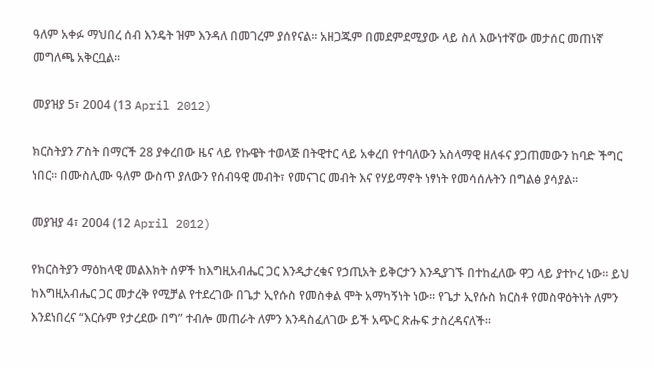ዓለም አቀፉ ማህበረ ሰብ እንዴት ዝም እንዳለ በመገረም ያሰየናል፡፡ አዘጋጁም በመደምደሚያው ላይ ስለ እውነተኛው መታሰር መጠነኛ መግለጫ አቅርቧል፡፡

መያዝያ 5፣ 2004 (13 April 2012)

ክርስትያን ፖስት በማርች 28 ያቀረበው ዜና ላይ የኩዌት ተወላጅ በትዊተር ላይ አቀረበ የተባለውን አስላማዊ ዘለፋና ያጋጠመውን ከባድ ችግር ነበር፡፡ በሙስሊሙ ዓለም ውስጥ ያለውን የሰብዓዊ መብት፣ የመናገር መብት እና የሃይማኖት ነፃነት የመሳሰሉትን በግልፅ ያሳያል፡፡

መያዝያ 4፣ 2004 (12 April 2012)

የክርስትያን ማዕከላዊ መልእክት ሰዎች ከእግዚአብሔር ጋር እንዲታረቁና የኃጢአት ይቅርታን እንዲያገኙ በተከፈለው ዋጋ ላይ ያተኮረ ነው፡፡ ይህ ከእግዚአብሔር ጋር መታረቅ የሚቻል የተደረገው በጌታ ኢየሱስ የመስቀል ሞት አማካኝነት ነው፡፡ የጌታ ኢየሱስ ክርስቶ የመስዋዕትነት ለምን እንደነበረና “እርሱም የታረደው በግ” ተብሎ መጠራት ለምን እንዳስፈለገው ይች አጭር ጽሑፍ ታስረዳናለች፡፡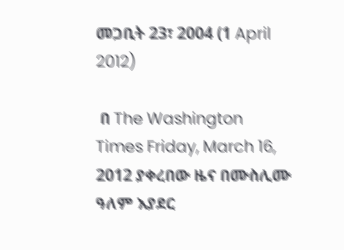መጋቢት 23፣ 2004 (1 April 2012)

 በ The Washington Times Friday, March 16, 2012 ያቀረበው ዜና በሙስሊሙ ዓለም እያደር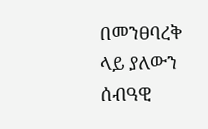በመንፀባረቅ ላይ ያለውን ሰብዓዊ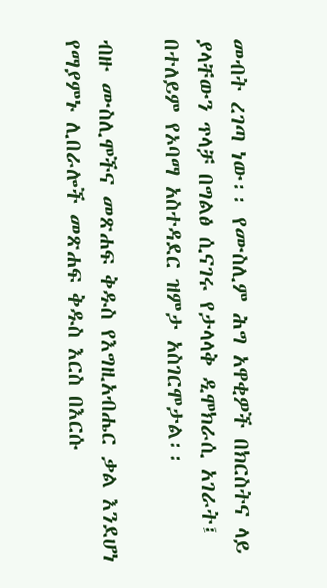መብት ረገጣ ነው፡፡ የሙስሊም ሕግ አዋቂዎች በክርስትና ላይ ያላቸውን ጥላቻ በግልፅ ሲናገሩ የታላላቅ ዲሞክራሲ አገራት፤ በተለይም የኦባማ አስተዳደር ዝምታ አስገርሞታል፡፡

ብዙ ሙስሊሞችና መጽሐፍ ቅዱስ የእግዚአብሔር ቃል እንደሆነ የማያምኑ ሊበራሎች መጽሐፍ ቅዱስ እርስ በእርሱ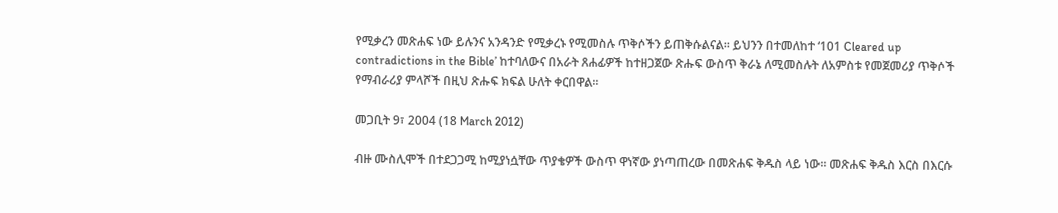የሚቃረን መጽሐፍ ነው ይሉንና አንዳንድ የሚቃረኑ የሚመስሉ ጥቅሶችን ይጠቅሱልናል፡፡ ይህንን በተመለከተ ‘101 Cleared up contradictions in the Bible’ ከተባለውና በአራት ጸሐፊዎች ከተዘጋጀው ጽሑፍ ውስጥ ቅራኔ ለሚመስሉት ለአምስቱ የመጀመሪያ ጥቅሶች የማብራሪያ ምላሾች በዚህ ጽሑፍ ክፍል ሁለት ቀርበዋል፡፡

መጋቢት 9፣ 2004 (18 March 2012)

ብዙ ሙስሊሞች በተደጋጋሚ ከሚያነሷቸው ጥያቄዎች ውስጥ ዋነኛው ያነጣጠረው በመጽሐፍ ቅዱስ ላይ ነው፡፡ መጽሐፍ ቅዱስ እርስ በእርሱ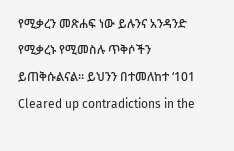የሚቃረን መጽሐፍ ነው ይሉንና አንዳንድ የሚቃረኑ የሚመስሉ ጥቅሶችን ይጠቅሱልናል፡፡ ይህንን በተመለከተ ‘101 Cleared up contradictions in the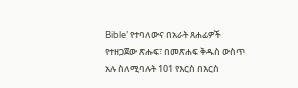Bible’ የተባለውና በአራት ጸሐፊዎች የተዘጋጀው ጽሑፍ፣ በመጽሐፍ ቅዱስ ውስጥ አሉ ስለሚባሉት 101 የእርስ በእርስ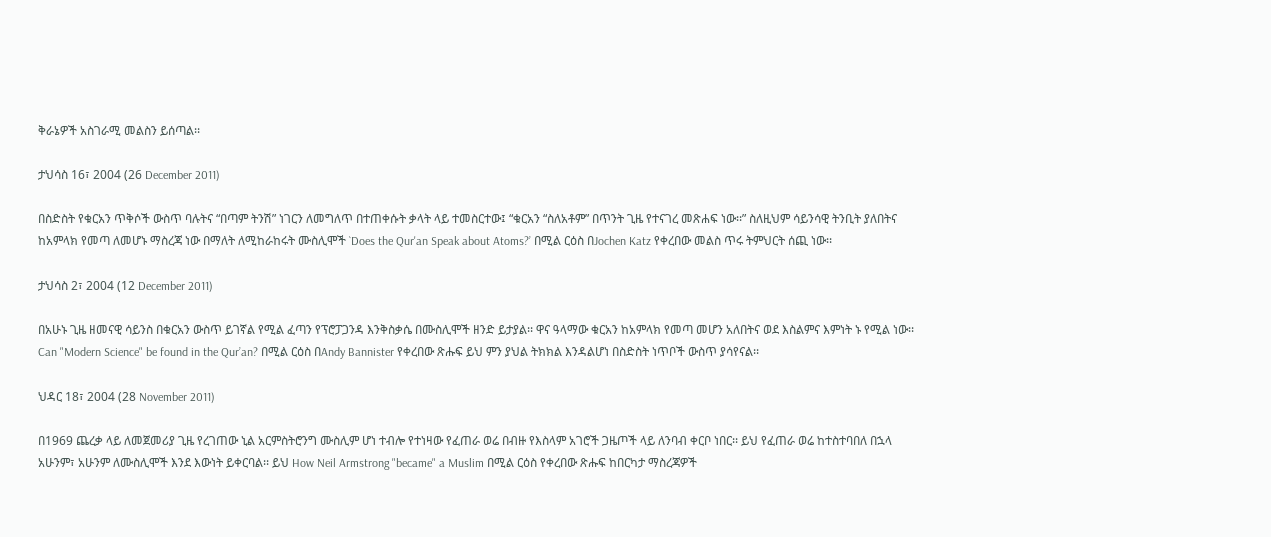ቅራኔዎች አስገራሚ መልስን ይሰጣል፡፡

ታህሳስ 16፣ 2004 (26 December 2011)

በስድስት የቁርአን ጥቅሶች ውስጥ ባሉትና “በጣም ትንሽ” ነገርን ለመግለጥ በተጠቀሱት ቃላት ላይ ተመስርተው፤ “ቁርአን “ስለአቶም” በጥንት ጊዜ የተናገረ መጽሐፍ ነው፡፡” ስለዚህም ሳይንሳዊ ትንቢት ያለበትና ከአምላክ የመጣ ለመሆኑ ማስረጃ ነው በማለት ለሚከራከሩት ሙስሊሞች `Does the Qur'an Speak about Atoms?’ በሚል ርዕስ በJochen Katz የቀረበው መልስ ጥሩ ትምህርት ሰጪ ነው፡፡

ታህሳስ 2፣ 2004 (12 December 2011)

በአሁኑ ጊዜ ዘመናዊ ሳይንስ በቁርአን ውስጥ ይገኛል የሚል ፈጣን የፕሮፓጋንዳ እንቅስቃሴ በሙስሊሞች ዘንድ ይታያል፡፡ ዋና ዓላማው ቁርአን ከአምላክ የመጣ መሆን አለበትና ወደ እስልምና እምነት ኑ የሚል ነው፡፡ Can "Modern Science" be found in the Qur’an? በሚል ርዕስ በAndy Bannister የቀረበው ጽሑፍ ይህ ምን ያህል ትክክል እንዳልሆነ በስድስት ነጥቦች ውስጥ ያሳየናል፡፡

ህዳር 18፣ 2004 (28 November 2011)

በ1969 ጨረቃ ላይ ለመጀመሪያ ጊዜ የረገጠው ኒል አርምስትሮንግ ሙስሊም ሆነ ተብሎ የተነዛው የፈጠራ ወሬ በብዙ የእስላም አገሮች ጋዜጦች ላይ ለንባብ ቀርቦ ነበር፡፡ ይህ የፈጠራ ወሬ ከተስተባበለ በኋላ አሁንም፣ አሁንም ለሙስሊሞች እንደ እውነት ይቀርባል፡፡ ይህ How Neil Armstrong "became" a Muslim በሚል ርዕስ የቀረበው ጽሑፍ ከበርካታ ማስረጃዎች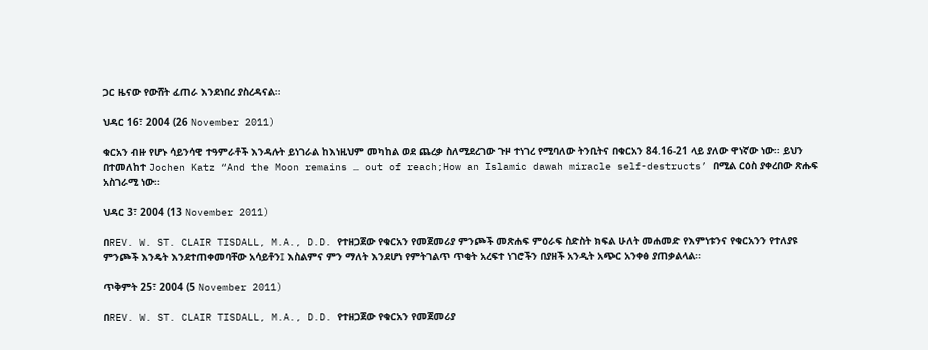ጋር ዜናው የውሸት ፈጠራ እንደነበረ ያስረዳናል፡፡

ህዳር 16፣ 2004 (26 November 2011)

ቁርአን ብዙ የሆኑ ሳይንሳዊ ተዓምራቶች እንዳሉት ይነገራል ከእነዚህም መካከል ወደ ጨረቃ ስለሚደረገው ጉዞ ተነገረ የሚባለው ትንቢትና በቁርአን 84.16-21 ላይ ያለው ዋነኛው ነው፡፡ ይህን በተመለከተ Jochen Katz “And the Moon remains … out of reach;How an Islamic dawah miracle self-destructs’ በሚል ርዕስ ያቀረበው ጽሑፍ አስገራሚ ነው፡፡

ህዳር 3፣ 2004 (13 November 2011)

በREV. W. ST. CLAIR TISDALL, M.A., D.D. የተዘጋጀው የቁርአን የመጀመሪያ ምንጮች መጽሐፍ ምዕራፍ ስድስት ክፍል ሁለት መሐመድ የእምነቱንና የቁርአንን የተለያዩ ምንጮች እንዴት እንደተጠቀመባቸው አሳይቶን፤ እስልምና ምን ማለት እንደሆነ የምትገልጥ ጥቂት አረፍተ ነገሮችን በያዘች አንዲት አጭር አንቀፅ ያጠቃልላል፡፡

ጥቅምት 25፣ 2004 (5 November 2011)

በREV. W. ST. CLAIR TISDALL, M.A., D.D. የተዘጋጀው የቁርአን የመጀመሪያ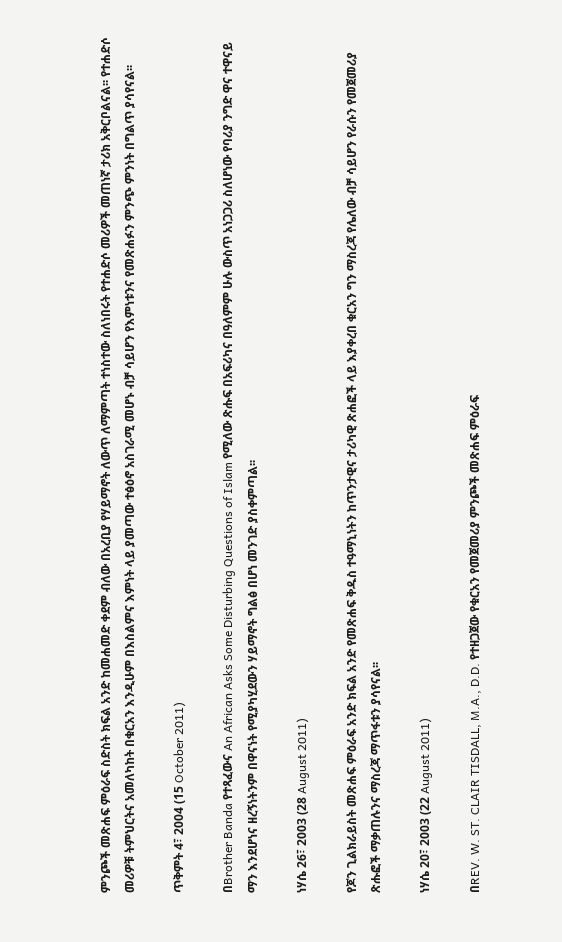ምንጮች መጽሐፍ ምዕራፍ ስድስት ክፍል አንድ ከመሐመድ ቀደም ብለው በአረቢያ የሃይማኖት ለውጥ ለማምጣት ተነስተው ስለነበሩት የተሐድሶ መሪዎች መጠነኛ ታሪክ አቅርቦልናል፡፡ የተሐድሶ መሪዎቹ ትምህርትና አመለካከት በቁርአን እንዲሁም በእስልምና እምነት ላይ ያመጣው ተፅዕኖ አስገራሚ መሆኑ ብቻ ሳይሆን የእምነቱንና የመጽሐፉን ምንጭ ምንነት በግልጥ ያሳየናል፡፡

ጥቅምት 4፣ 2004 (15 October 2011)

በBrother Banda የተጻፈውና An African Asks Some Disturbing Questions of Islam የሚለው ጽሑፍ በአፍሪካና በዓለምም ሁሉ ውስጥ አነጋጋሪ ስለሆነው የባሪያ ንግድ ዋና ተዋናይ ማን እንደሆነና ዘረኝነትንም በዋናነት የሚያካሂደውን ሃይማኖት ግልፅ በሆነ መንገድ ያስቀምጣል፡፡

ነሃሴ 26፣ 2003 (28 August 2011)

የጆን ጊልክራይስት መጽሐፍ ምዕራፍ አንድ ክፍል አንድ የመጽሐፍ ቅዱስ ተዓማኒነትን ከጥንታዊና ታሪካዊ ጽሐፎች ላይ እያቀረበ ቁርአን ግን ማስረጃ የሌለው ብቻ ሳይሆን የራሱን የመጀመሪያ ጽሑፎች ማቃጠሉንና ማስረጃ ማጥፋቱን ያሳየናል፡፡

ነሃሴ 20፣ 2003 (22 August 2011)

በREV. W. ST. CLAIR TISDALL, M.A., D.D. የተዘጋጀው የቁርአን የመጀመሪያ ምንጮች መጽሐፍ ምዕራፍ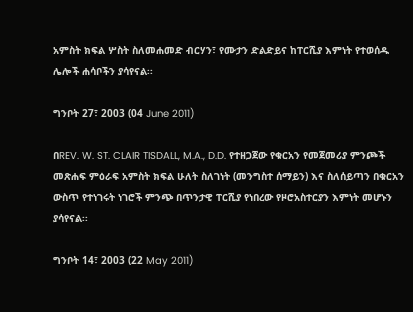አምስት ክፍል ሦስት ስለመሐመድ ብርሃን፣ የሙታን ድልድይና ከፐርሺያ እምነት የተወሰዱ ሌሎች ሐሳቦችን ያሳየናል፡፡

ግንቦት 27፣ 2003 (04 June 2011)

በREV. W. ST. CLAIR TISDALL, M.A., D.D. የተዘጋጀው የቁርአን የመጀመሪያ ምንጮች መጽሐፍ ምዕራፍ አምስት ክፍል ሁለት ስለገነት (መንግስተ ሰማይን) እና ስለሰይጣን በቁርአን ውስጥ የተነገሩት ነገሮች ምንጭ በጥንታዊ ፐርሺያ የነበረው የዞሮአስተርያን እምነት መሆኑን ያሳየናል፡፡

ግንቦት 14፣ 2003 (22 May 2011)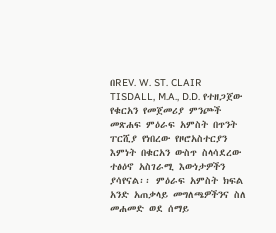በREV. W. ST. CLAIR TISDALL, M.A., D.D. የተዘጋጀው የቁርአን የመጀመሪያ ምንጮች መጽሐፍ ምዕራፍ አምስት በጥንት ፐርሺያ የነበረው የዞሮአስተርያን እምነት በቁርአን ውስጥ ስላሳደረው ተፅዕኖ አስገራሚ እውነታዎችን ያሳየናል፡፡ ምዕራፍ አምስት ክፍል አንድ አጠቃላይ መግለጫዎችንና ስለ መሐመድ ወደ ሰማይ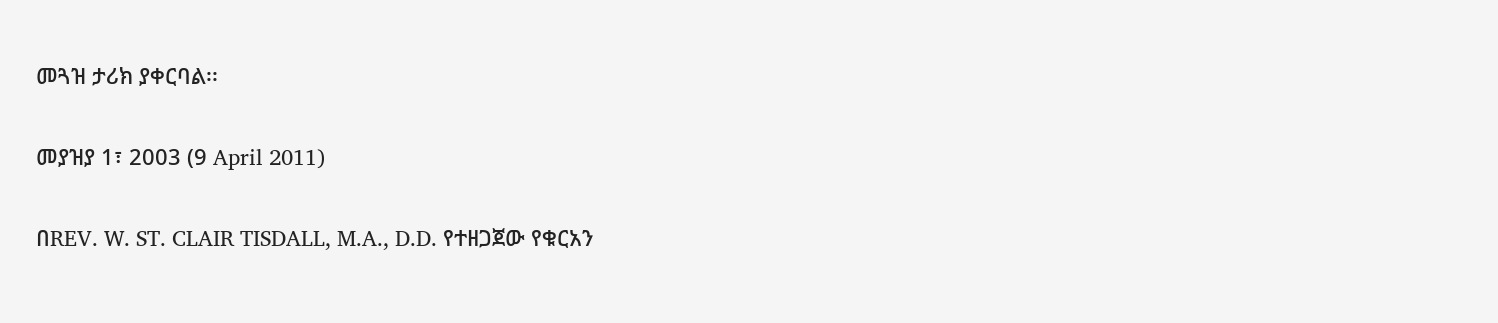መጓዝ ታሪክ ያቀርባል፡፡

መያዝያ 1፣ 2003 (9 April 2011)

በREV. W. ST. CLAIR TISDALL, M.A., D.D. የተዘጋጀው የቁርአን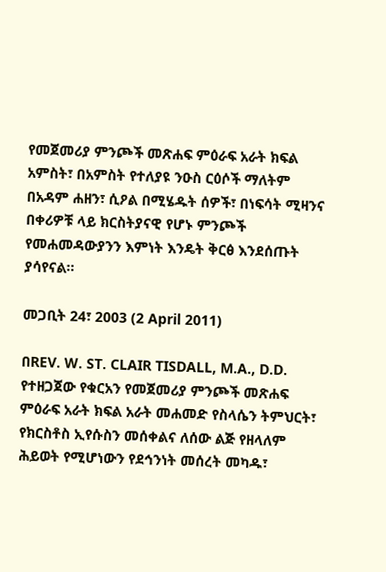የመጀመሪያ ምንጮች መጽሐፍ ምዕራፍ አራት ክፍል አምስት፣ በአምስት የተለያዩ ንዑስ ርዕሶች ማለትም በአዳም ሐዘን፣ ሲዖል በሚሄዱት ሰዎች፣ በነፍሳት ሚዛንና በቀሪዎቹ ላይ ክርስትያናዊ የሆኑ ምንጮች የመሐመዳውያንን እምነት እንዴት ቅርፅ እንደሰጡት ያሳየናል፡፡

መጋቢት 24፣ 2003 (2 April 2011)

በREV. W. ST. CLAIR TISDALL, M.A., D.D. የተዘጋጀው የቁርአን የመጀመሪያ ምንጮች መጽሐፍ ምዕራፍ አራት ክፍል አራት መሐመድ የስላሴን ትምህርት፣ የክርስቶስ ኢየሱስን መሰቀልና ለሰው ልጅ የዘላለም ሕይወት የሚሆነውን የደኅንነት መሰረት መካዱ፣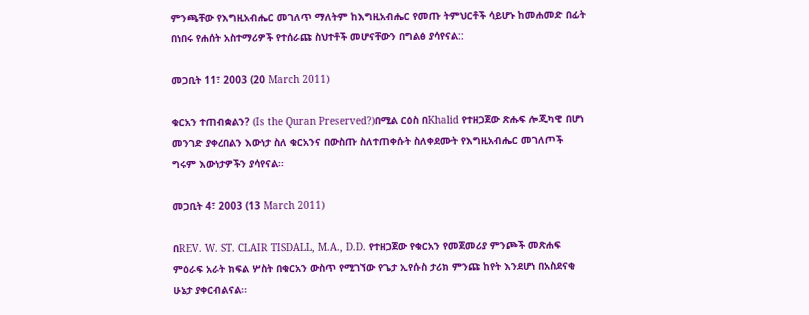ምንጫቸው የእግዚአብሔር መገለጥ ማለትም ከእግዚአብሔር የመጡ ትምህርቶች ሳይሆኑ ከመሐመድ በፊት በነበሩ የሐሰት አስተማሪዎች የተሰራጩ ስህተቶች መሆናቸውን በግልፅ ያሳየናል::

መጋቢት 11፣ 2003 (20 March 2011)

ቁርአን ተጠብቋልን? (Is the Quran Preserved?)በሚል ርዕስ በKhalid የተዘጋጀው ጽሑፍ ሎጂካዊ በሆነ መንገድ ያቀረበልን እውነታ ስለ ቁርአንና በውስጡ ስለተጠቀሱት ስለቀደሙት የእግዚአብሔር መገለጦች ግሩም እውነታዎችን ያሳየናል፡፡

መጋቢት 4፣ 2003 (13 March 2011)

በREV. W. ST. CLAIR TISDALL, M.A., D.D. የተዘጋጀው የቁርአን የመጀመሪያ ምንጮች መጽሐፍ ምዕራፍ አራት ክፍል ሦስት በቁርአን ውስጥ የሚገኘው የጌታ ኢየሱስ ታሪክ ምንጩ ከየት እንደሆነ በአስደናቂ ሁኔታ ያቀርብልናል፡፡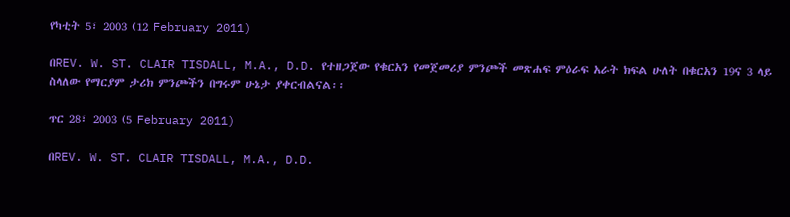የካቲት 5፣ 2003 (12 February 2011)

በREV. W. ST. CLAIR TISDALL, M.A., D.D. የተዘጋጀው የቁርአን የመጀመሪያ ምንጮች መጽሐፍ ምዕራፍ አራት ክፍል ሁለት በቁርአን 19ና 3 ላይ ስላለው የማርያም ታሪክ ምንጮችን በግሩም ሁኔታ ያቀርብልናል፡፡

ጥር 28፣ 2003 (5 February 2011)

በREV. W. ST. CLAIR TISDALL, M.A., D.D.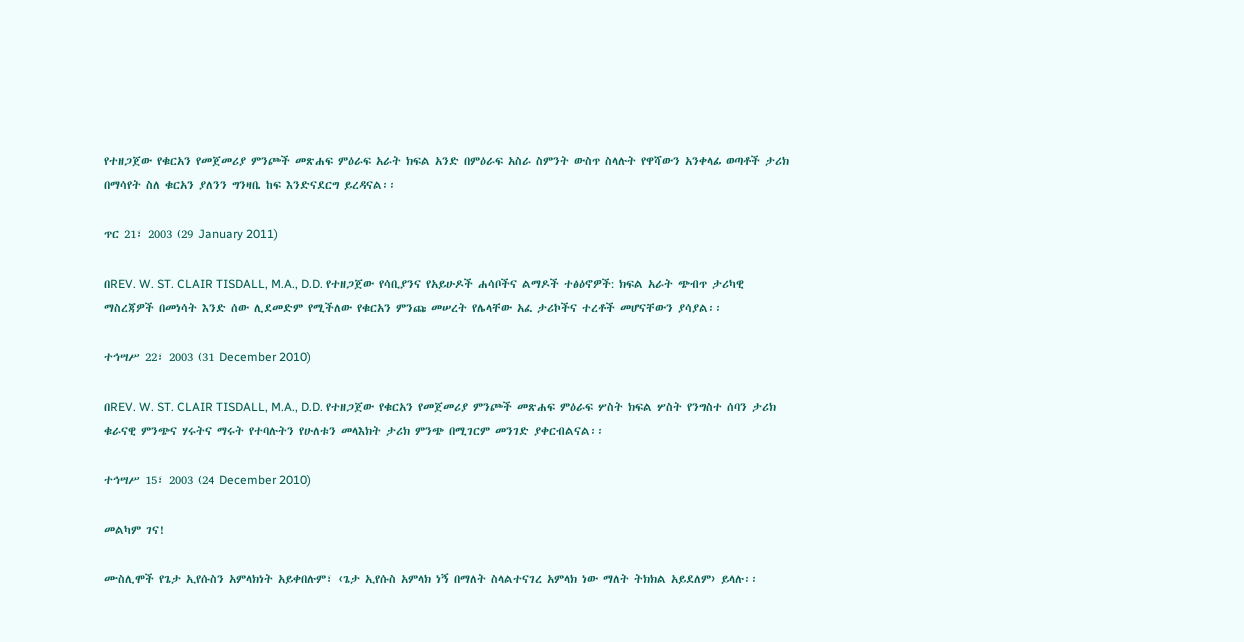የተዘጋጀው የቁርአን የመጀመሪያ ምንጮች መጽሐፍ ምዕራፍ አራት ክፍል አንድ በምዕራፍ አስራ ስምንት ውስጥ ስላሉት የዋሻውን አንቀላፊ ወጣቶች ታሪክ በማሳየት ስለ ቁርአን ያለንን ግንዛቤ ከፍ እንድናደርግ ይረዳናል፡፡

ጥር 21፣ 2003 (29 January 2011)

በREV. W. ST. CLAIR TISDALL, M.A., D.D. የተዘጋጀው የሳቢያንና የአይሁዶች ሐሳቦችና ልማዶች ተፅዕኖዎች: ክፍል አራት ጭብጥ ታሪካዊ ማስረጃዎች በመነሳት እንድ ሰው ሊደመድም የሚችለው የቁርአን ምንጩ መሠረት የሌላቸው አፈ ታሪኮችና ተረቶች መሆናቸውን ያሳያል፡፡

ተኅሣሥ 22፣ 2003 (31 December 2010)

በREV. W. ST. CLAIR TISDALL, M.A., D.D. የተዘጋጀው የቁርአን የመጀመሪያ ምንጮች መጽሐፍ ምዕራፍ ሦስት ክፍል ሦስት የንግስተ ሰባን ታሪክ ቁራናዊ ምንጭና ሃሩትና ማሩት የተባሉትን የሁለቱን መላእክት ታሪክ ምንጭ በሚገርም መንገድ ያቀርብልናል፡፡

ተኅሣሥ 15፣ 2003 (24 December 2010)

መልካም ገና!

ሙስሊሞች የጌታ ኢየሱስን አምላክነት አይቀበሉም፣ ‹ጌታ ኢየሱስ አምላክ ነኝ በማለት ስላልተናገረ አምላክ ነው ማለት ትክክል አይደለም› ይላሉ፡፡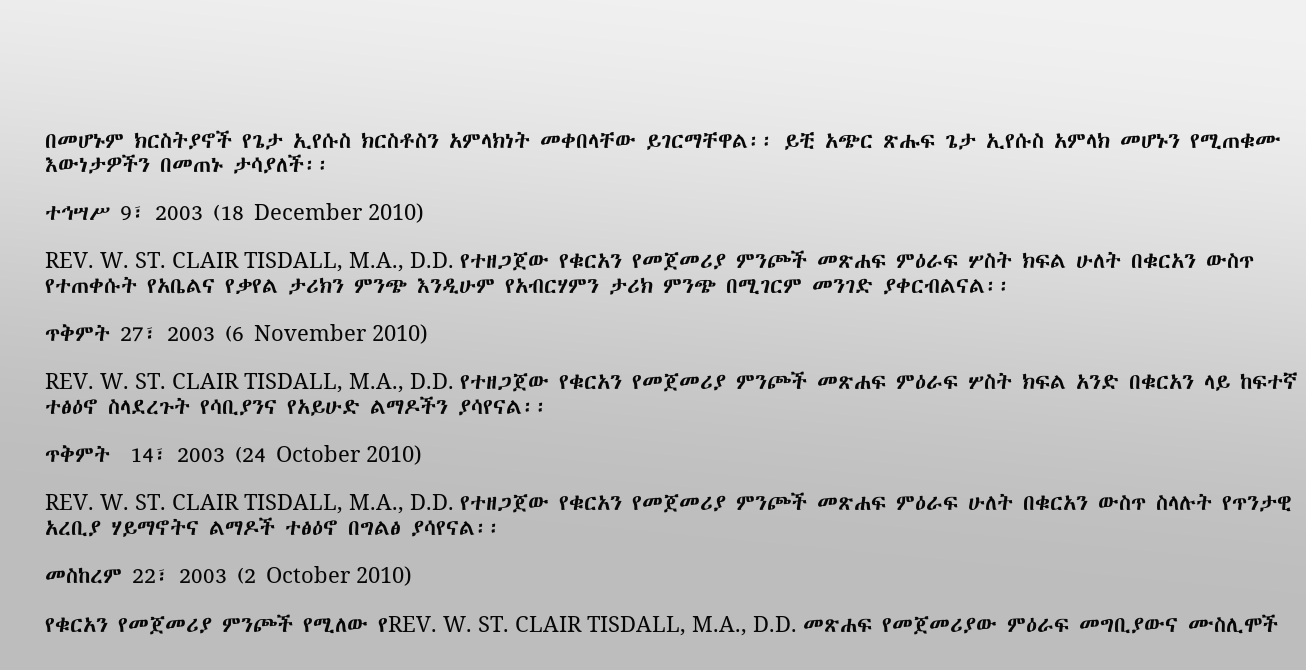በመሆኑም ክርስትያኖች የጌታ ኢየሱስ ክርስቶስን አምላክነት መቀበላቸው ይገርማቸዋል፡፡ ይቺ አጭር ጽሑፍ ጌታ ኢየሱስ አምላክ መሆኑን የሚጠቁሙ እውነታዎችን በመጠኑ ታሳያለች፡፡

ተኅሣሥ 9፣ 2003 (18 December 2010)

REV. W. ST. CLAIR TISDALL, M.A., D.D. የተዘጋጀው የቁርአን የመጀመሪያ ምንጮች መጽሐፍ ምዕራፍ ሦስት ክፍል ሁለት በቁርአን ውስጥ የተጠቀሱት የአቤልና የቃየል ታሪክን ምንጭ እንዲሁም የአብርሃምን ታሪክ ምንጭ በሚገርም መንገድ ያቀርብልናል፡፡

ጥቅምት 27፣ 2003 (6 November 2010)

REV. W. ST. CLAIR TISDALL, M.A., D.D. የተዘጋጀው የቁርአን የመጀመሪያ ምንጮች መጽሐፍ ምዕራፍ ሦስት ክፍል አንድ በቁርአን ላይ ከፍተኛ ተፅዕኖ ስላደረጉት የሳቢያንና የአይሁድ ልማዶችን ያሳየናል፡፡

ጥቅምት  14፣ 2003 (24 October 2010)

REV. W. ST. CLAIR TISDALL, M.A., D.D. የተዘጋጀው የቁርአን የመጀመሪያ ምንጮች መጽሐፍ ምዕራፍ ሁለት በቁርአን ውስጥ ስላሉት የጥንታዊ አረቢያ ሃይማኖትና ልማዶች ተፅዕኖ በግልፅ ያሳየናል፡፡

መስከረም 22፣ 2003 (2 October 2010)

የቁርአን የመጀመሪያ ምንጮች የሚለው የREV. W. ST. CLAIR TISDALL, M.A., D.D. መጽሐፍ የመጀመሪያው ምዕራፍ መግቢያውና ሙስሊሞች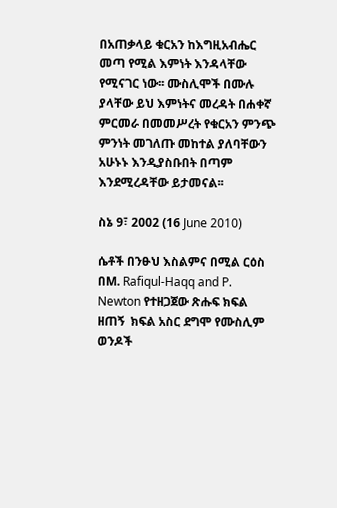በአጠቃላይ ቁርአን ከእግዚአብሔር መጣ የሚል እምነት እንዳላቸው የሚናገር ነው፡፡ ሙስሊሞች በሙሉ ያላቸው ይህ እምነትና መረዳት በሐቀኛ ምርመራ በመመሥረት የቁርአን ምንጭ ምንነት መገለጡ መከተል ያለባቸውን አሁኑኑ እንዲያስቡበት በጣም እንደሚረዳቸው ይታመናል፡፡

ስኔ 9፣ 2002 (16 June 2010)

ሴቶች በንፁህ እስልምና በሚል ርዕስ በM. Rafiqul-Haqq and P. Newton የተዘጋጀው ጽሑፍ ክፍል ዘጠኝ  ክፍል አስር ደግሞ የሙስሊም ወንዶች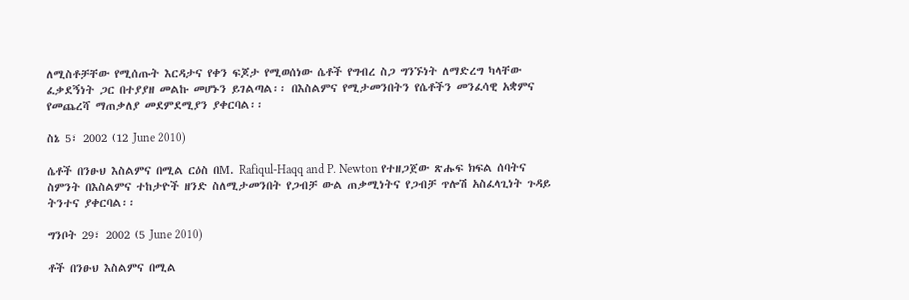ለሚስቶቻቸው የሚሰጡት እርዳታና የቀን ፍጆታ የሚወሰነው ሴቶች የግብረ ስጋ ግንኙነት ለማድረግ ካላቸው ፈቃደኝነት ጋር በተያያዘ መልኩ መሆኑን ይገልጣል፡፡ በእስልምና የሚታመንበትን የሴቶችን መንፈሳዊ አቋምና የመጨረሻ ማጠቃለያ መደምደሚያን ያቀርባል፡፡

ስኔ 5፣ 2002 (12 June 2010)

ሴቶች በንፁህ እስልምና በሚል ርዕስ በM. Rafiqul-Haqq and P. Newton የተዘጋጀው ጽሑፍ ክፍል ሰባትና ስምንት በእስልምና ተከታዮች ዘንድ ስለሚታመንበት የጋብቻ ውል ጠቃሚነትና የጋብቻ ጥሎሽ አስፈላጊነት ጉዳይ ትንተና ያቀርባል፡፡

ግንቦት 29፣ 2002 (5 June 2010)

ቶች በንፁህ እስልምና በሚል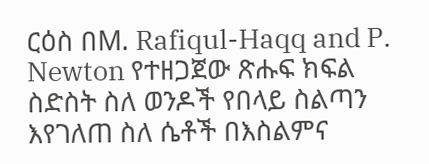ርዕስ በM. Rafiqul-Haqq and P. Newton የተዘጋጀው ጽሑፍ ክፍል ስድስት ስለ ወንዶች የበላይ ስልጣን እየገለጠ ስለ ሴቶች በእስልምና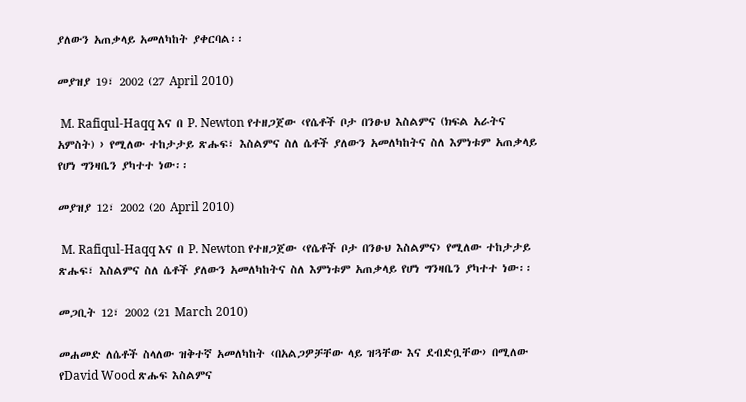ያለውን አጠቃላይ አመለካከት ያቀርባል፡፡

መያዝያ 19፣ 2002 (27 April 2010)

 M. Rafiqul-Haqq እና በ P. Newton የተዘጋጀው ‹የሴቶች ቦታ በንፁህ እስልምና (ክፍል አራትና አምስት) › የሚለው ተከታታይ ጽሑፍ፣ እስልምና ስለ ሴቶች ያለውን አመለካከትና ስለ እምነቱም አጠቃላይ የሆነ ግንዛቤን ያካተተ ነው፡፡

መያዝያ 12፣ 2002 (20 April 2010)

 M. Rafiqul-Haqq እና በ P. Newton የተዘጋጀው ‹የሴቶች ቦታ በንፁህ እስልምና› የሚለው ተከታታይ ጽሑፍ፣ እስልምና ስለ ሴቶች ያለውን አመለካከትና ስለ እምነቱም አጠቃላይ የሆነ ግንዛቤን ያካተተ ነው፡፡

መጋቢት 12፣ 2002 (21 March 2010)

መሐመድ ለሴቶች ስላለው ዝቅተኛ አመለካከት ‹በአልጋዎቻቸው ላይ ዝጓቸው እና ደብድቧቸው› በሚለው የDavid Wood ጽሑፍ እስልምና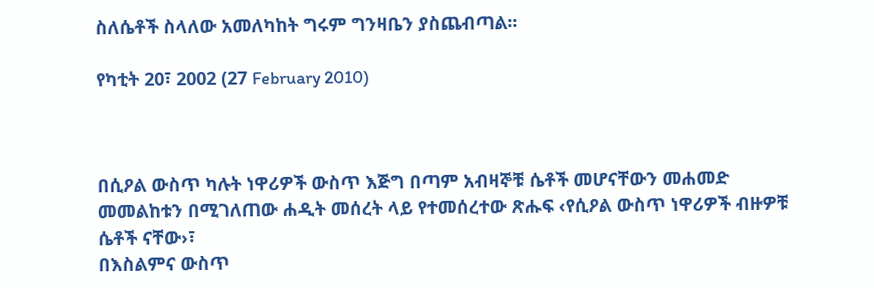ስለሴቶች ስላለው አመለካከት ግሩም ግንዛቤን ያስጨብጣል፡፡

የካቲት 20፣ 2002 (27 February 2010)



በሲዖል ውስጥ ካሉት ነዋሪዎች ውስጥ እጅግ በጣም አብዛኞቹ ሴቶች መሆናቸውን መሐመድ
መመልከቱን በሚገለጠው ሐዲት መሰረት ላይ የተመሰረተው ጽሑፍ ‹የሲዖል ውስጥ ነዋሪዎች ብዙዎቹ ሴቶች ናቸው›፣
በእስልምና ውስጥ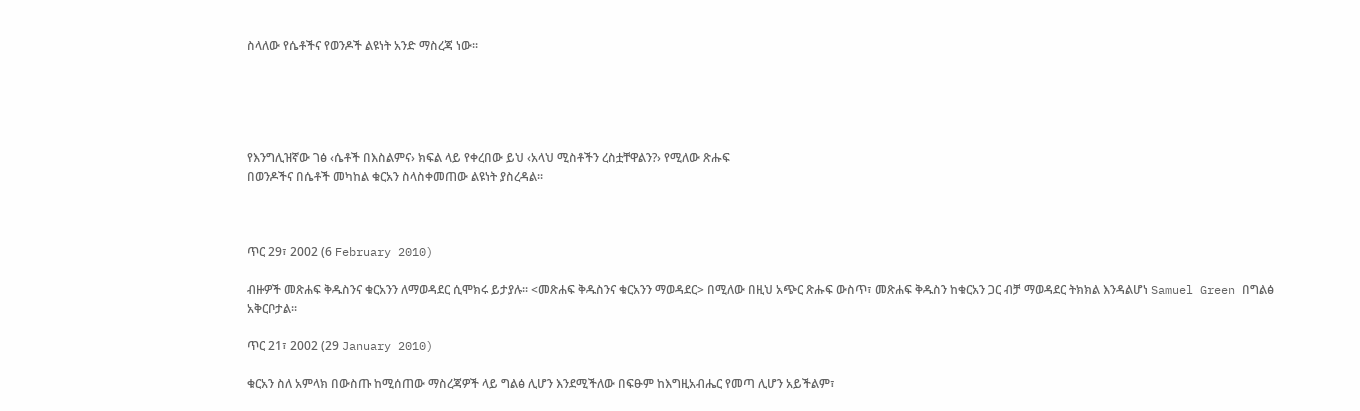ስላለው የሴቶችና የወንዶች ልዩነት አንድ ማስረጃ ነው፡፡





የእንግሊዝኛው ገፅ ‹ሴቶች በእስልምና› ክፍል ላይ የቀረበው ይህ ‹አላህ ሚስቶችን ረስቷቸዋልን?› የሚለው ጽሑፍ
በወንዶችና በሴቶች መካከል ቁርአን ስላስቀመጠው ልዩነት ያስረዳል፡፡



ጥር 29፣ 2002 (6 February 2010)

ብዙዎች መጽሐፍ ቅዱስንና ቁርአንን ለማወዳደር ሲሞክሩ ይታያሉ፡፡ <መጽሐፍ ቅዱስንና ቁርአንን ማወዳደር> በሚለው በዚህ አጭር ጽሑፍ ውስጥ፣ መጽሐፍ ቅዱስን ከቁርአን ጋር ብቻ ማወዳደር ትክክል እንዳልሆነ Samuel Green በግልፅ አቅርቦታል፡፡

ጥር 21፣ 2002 (29 January 2010)

ቁርአን ስለ አምላክ በውስጡ ከሚሰጠው ማስረጃዎች ላይ ግልፅ ሊሆን እንደሚችለው በፍፁም ከእግዚአብሔር የመጣ ሊሆን አይችልም፣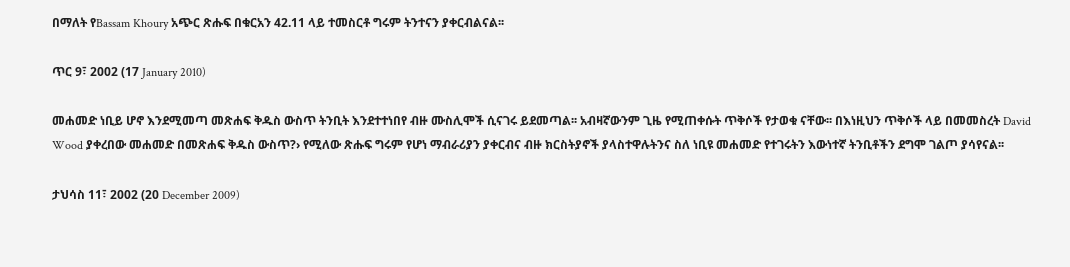በማለት የBassam Khoury አጭር ጽሑፍ በቁርአን 42.11 ላይ ተመስርቶ ግሩም ትንተናን ያቀርብልናል፡፡

ጥር 9፣ 2002 (17 January 2010)

መሐመድ ነቢይ ሆኖ እንደሚመጣ መጽሐፍ ቅዱስ ውስጥ ትንቢት እንደተተነበየ ብዙ ሙስሊሞች ሲናገሩ ይደመጣል፡፡ አብዛኛውንም ጊዜ የሚጠቀሱት ጥቅሶች የታወቁ ናቸው፡፡ በእነዚህን ጥቅሶች ላይ በመመስረት David Wood ያቀረበው መሐመድ በመጽሐፍ ቅዱስ ውስጥ?› የሚለው ጽሑፍ ግሩም የሆነ ማብራሪያን ያቀርብና ብዙ ክርስትያኖች ያላስተዋሉትንና ስለ ነቢዩ መሐመድ የተገሩትን እውነተኛ ትንቢቶችን ደግሞ ገልጦ ያሳየናል፡፡

ታህሳስ 11፣ 2002 (20 December 2009)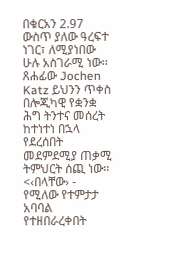በቁርአን 2.97  ውስጥ ያለው ዓረፍተ ነገር፣ ለሚያነበው ሁሉ አስገራሚ ነው፡፡ ጸሐፊው Jochen Katz ይህንን ጥቀስ በሎጂካዊ የቋንቋ ሕግ ትንተና መሰረት ከተነተነ በኋላ የደረሰበት መደምደሚያ ጠቃሚ ትምህርት ሰጪ ነው፡፡ <‹በላቸው› - የሚለው የተምታታ አባባል  የተዘበራረቀበት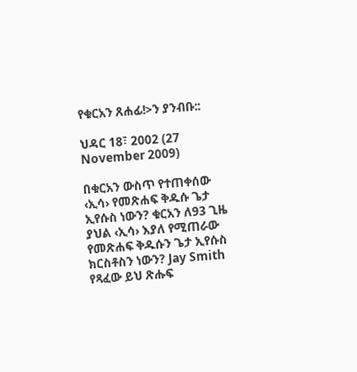የቁርአን ጸሐፊ!>ን ያንብቡ::

ህዳር 18፣ 2002 (27 November 2009)

በቁርአን ውስጥ የተጠቀሰው ‹ኢሳ› የመጽሐፍ ቅዱሱ ጌታ ኢየሱስ ነውን? ቁርአን ለ93 ጊዜ ያህል ‹ኢሳ› እያለ የሚጠራው የመጽሐፍ ቅዱሱን ጌታ ኢየሱስ ክርስቶስን ነውን? Jay Smith የጻፈው ይህ ጽሑፍ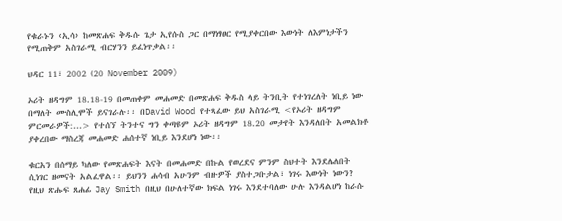የቁራኑን ‹ኢሳ› ከመጽሐፍ ቅዱሱ ጌታ ኢየሱስ ጋር በማነፃፀር የሚያቀርበው እውነት ለእምነታችን የሚጠቅም አስገራሚ ብርሃንን ይፈነጥቃል፡፡

ህዳር 11፣ 2002 (20 November 2009)

ኦሪት ዘዳግም 18.18-19 በመጠቀም መሐመድ በመጽሐፍ ቅዱስ ላይ ትንቢት የተነገረለት ነቢይ ነው በማለት ሙስሊሞች ይናገራሉ፡፡ በDavid Wood የተጻፈው ይህ አስገራሚ <የኦሪት ዘዳግም ምርመራዎች:...> የተሰኘ ትንተና ግን ቀጣዩም ኦሪት ዘዳግም 18.20 መታየት እንዳለበት አመልክቶ ያቀረበው ማስረጃ መሐመድ ሐሰተኛ ነቢይ እንደሆነ ነው፡፡

ቁርአን በሰማይ ካለው የመጽሐፍት እናት በመሐመድ በኩል የወረደና ምንም ስህተት እንደሌለበት ሲነገር ዘመናት አልፈዋል፡፡ ይህንን ሐሳብ አሁንም ብዙዎች ያስተጋቡታል፣ ነገሩ እውነት ነውን? የዚህ ጽሑፍ ጸሐፊ Jay Smith በዚህ በሁለተኛው ክፍል ነገሩ እንደተባለው ሁሉ እንዳልሆነ ከራሱ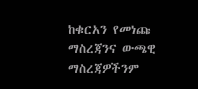ከቁርአን የመነጩ ማስረጃንና ውጫዊ ማስረጃዎችንም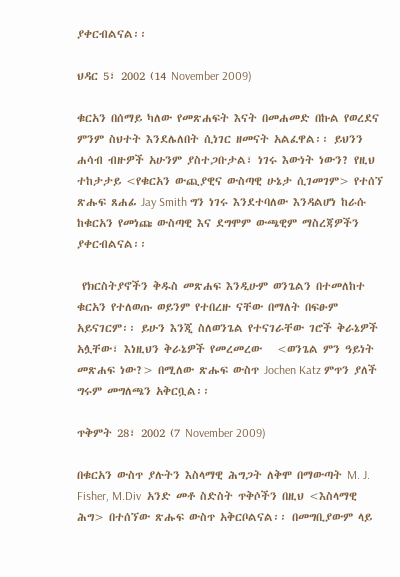ያቀርብልናል፡፡

ህዳር 5፣ 2002 (14 November 2009)

ቁርአን በሰማይ ካለው የመጽሐፍት እናት በመሐመድ በኩል የወረደና ምንም ስህተት እንደሌለበት ሲነገር ዘመናት አልፈዋል፡፡ ይህንን ሐሳብ ብዙዎች አሁንም ያስተጋቡታል፣ ነገሩ እውነት ነውን? የዚህ ተከታታይ <የቁርአን ውጪያዊና ውስጣዊ ሁኔታ ሲገመገም> የተሰኘ ጽሑፍ ጸሐፊ Jay Smith ግን ነገሩ እንደተባለው እንዳልሆነ ከራሱ ከቁርአን የመነጩ ውስጣዊ እና ደግሞም ውጫዊም ማስረጃዎችን ያቀርብልናል፡፡

 የክርስትያኖችን ቅዱስ መጽሐፍ እንዲሁም ወንጌልን በተመለከተ ቁርአን የተለወጡ ወይንም የተበረዙ ናቸው በማለት በፍፁም አይናገርም፡፡ ይሁን እንጂ ስለወንጌል የተናገራቸው ገሮች ቅራኔዎች አሏቸው፣ እነዚህን ቅራኔዎች የመረመረው   <ወንጌል ምን ዓይነት መጽሐፍ ነው?> በሚለው ጽሑፍ ውስጥ Jochen Katz ምጥን ያለች ግሩም መግለጫን አቅርቧል፡፡

ጥቅምት 28፣ 2002 (7 November 2009)

በቁርአን ውስጥ ያሉትን እስላማዊ ሕግጋት ለቅሞ በማውጣት M. J. Fisher, M.Div  አንድ መቶ ስድስት ጥቅሶችን በዚህ <እስላማዊ ሕግ> በተሰኘው ጽሑፍ ውስጥ አቅርቦልናል፡፡ በመግቢያውም ላይ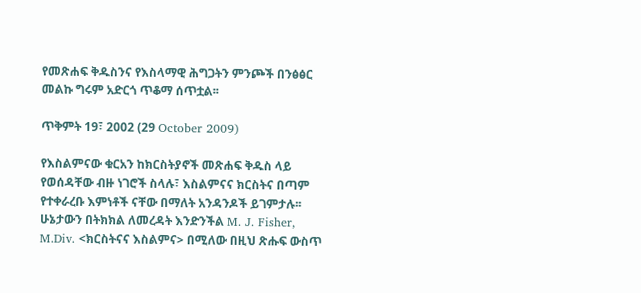የመጽሐፍ ቅዱስንና የእስላማዊ ሕግጋትን ምንጮች በንፅፅር መልኩ ግሩም አድርጎ ጥቆማ ሰጥቷል፡፡

ጥቅምት 19፣ 2002 (29 October 2009)

የእስልምናው ቁርአን ከክርስትያኖች መጽሐፍ ቅዱስ ላይ የወሰዳቸው ብዙ ነገሮች ስላሉ፣ እስልምናና ክርስትና በጣም የተቀራረቡ እምነቶች ናቸው በማለት አንዳንዶች ይገምታሉ፡፡ ሁኔታውን በትክክል ለመረዳት እንድንችል M. J. Fisher, M.Div. <ክርስትናና እስልምና> በሚለው በዚህ ጽሑፍ ውስጥ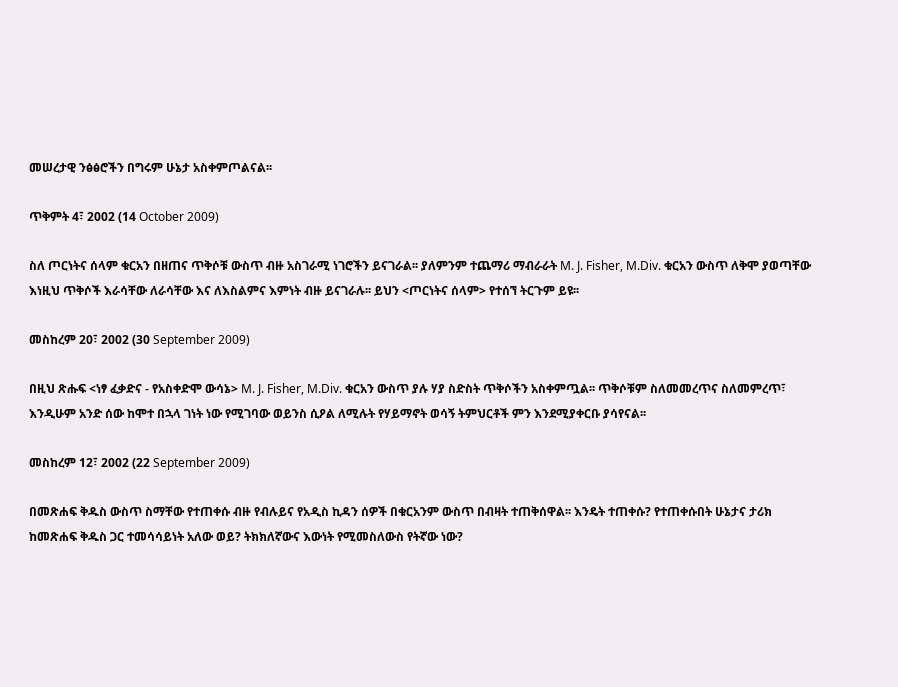መሠረታዊ ንፅፅሮችን በግሩም ሁኔታ አስቀምጦልናል፡፡

ጥቅምት 4፣ 2002 (14 October 2009)

ስለ ጦርነትና ሰላም ቁርአን በዘጠና ጥቅሶቹ ውስጥ ብዙ አስገራሚ ነገሮችን ይናገራል፡፡ ያለምንም ተጨማሪ ማብራራት M. J. Fisher, M.Div. ቁርአን ውስጥ ለቅሞ ያወጣቸው እነዚህ ጥቅሶች እራሳቸው ለራሳቸው እና ለእስልምና እምነት ብዙ ይናገራሉ፡፡ ይህን <ጦርነትና ሰላም> የተሰኘ ትርጉም ይዩ፡፡

መስከረም 20፣ 2002 (30 September 2009)

በዚህ ጽሑፍ <ነፃ ፈቃድና - የአስቀድሞ ውሳኔ> M. J. Fisher, M.Div. ቁርአን ውስጥ ያሉ ሃያ ስድስት ጥቅሶችን አስቀምጧል፡፡ ጥቅሶቹም ስለመመረጥና ስለመምረጥ፣ እንዲሁም አንድ ሰው ከሞተ በኋላ ገነት ነው የሚገባው ወይንስ ሲዖል ለሚሉት የሃይማኖት ወሳኝ ትምህርቶች ምን እንደሚያቀርቡ ያሳየናል፡፡

መስከረም 12፣ 2002 (22 September 2009)

በመጽሐፍ ቅዱስ ውስጥ ስማቸው የተጠቀሱ ብዙ የብሉይና የአዲስ ኪዳን ሰዎች በቁርአንም ውስጥ በብዛት ተጠቅሰዋል፡፡ እንዴት ተጠቀሱ? የተጠቀሱበት ሁኔታና ታሪክ ከመጽሐፍ ቅዱስ ጋር ተመሳሳይነት አለው ወይ? ትክክለኛውና እውነት የሚመስለውስ የትኛው ነው?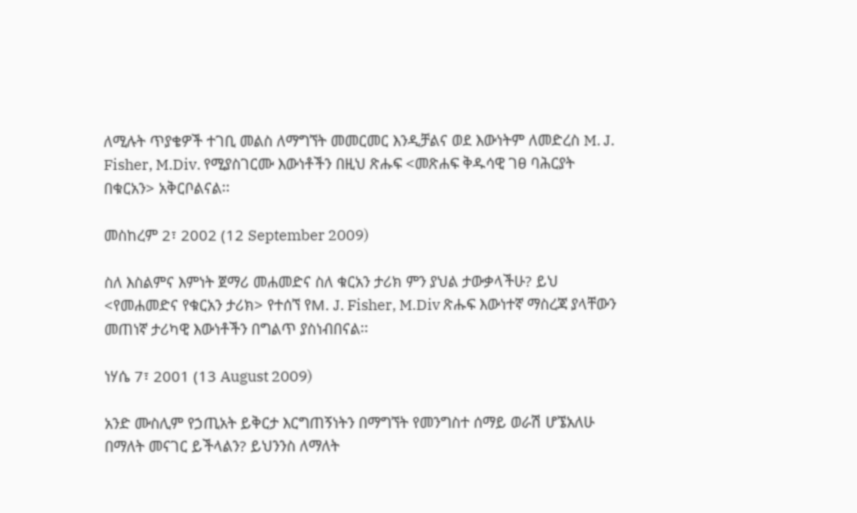ለሚሉት ጥያቄዎች ተገቢ መልስ ለማግኘት መመርመር እንዲቻልና ወደ እውነትም ለመድረስ M. J. Fisher, M.Div. የሚያስገርሙ እውነቶችን በዚህ ጽሑፍ <መጽሐፍ ቅዱሳዊ ገፀ ባሕርያት በቁርአን> አቅርቦልናል፡፡

መስከረም 2፣ 2002 (12 September 2009)

ስለ እስልምና እምነት ጀማሪ መሐመድና ስለ ቁርአን ታሪክ ምን ያህል ታውቃላችሁ? ይህ <የመሐመድና የቁርአን ታሪክ> የተሰኘ የM. J. Fisher, M.Div ጽሑፍ እውነተኛ ማስረጃ ያላቸውን መጠነኛ ታሪካዊ እውነቶችን በግልጥ ያስነብበናል፡፡

ነሃሴ 7፣ 2001 (13 August 2009)

አንድ ሙስሊም የኃጢአት ይቅርታ እርግጠኝነትን በማግኘት የመንግስተ ሰማይ ወራሽ ሆኜአለሁ በማለት መናገር ይችላልን? ይህንንስ ለማለት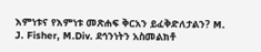እምነቱና የእምነቱ መጽሐፍ ቅርአን ይፈቅድለታልን? M. J. Fisher, M.Div. ደኅንነትን አስመልክቶ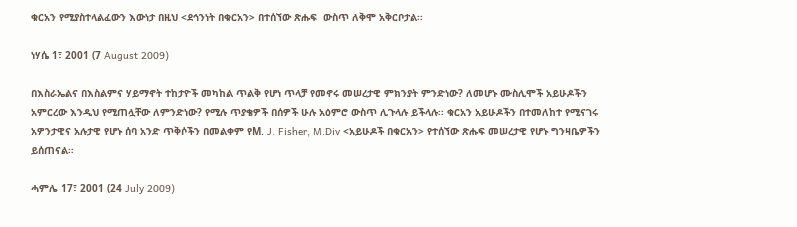ቁርአን የሚያስተላልፈውን እውነታ በዚህ <ደኅንነት በቁርአን> በተሰኘው ጽሑፍ  ውስጥ ለቅሞ አቅርቦታል፡፡

ነሃሴ 1፣ 2001 (7 August 2009)

በእስራኤልና በእስልምና ሃይማኖት ተከታዮች መካከል ጥልቅ የሆነ ጥላቻ የመኖሩ መሠረታዊ ምክንያት ምንድነው? ለመሆኑ ሙስሊሞች አይሁዶችን አምርረው እንዲህ የሚጠሏቸው ለምንድነው? የሚሉ ጥያቄዎች በሰዎች ሁሉ አዕምሮ ውስጥ ሊጉላሉ ይችላሉ፡፡ ቁርአን አይሁዶችን በተመለከተ የሚናገሩ አዎንታዊና አሉታዊ የሆኑ ሰባ አንድ ጥቅሶችን በመልቀም የM. J. Fisher, M.Div <አይሁዶች በቁርአን> የተሰኘው ጽሑፍ መሠረታዊ የሆኑ ግንዛቤዎችን ይሰጠናል፡፡

ሓምሌ 17፣ 2001 (24 July 2009)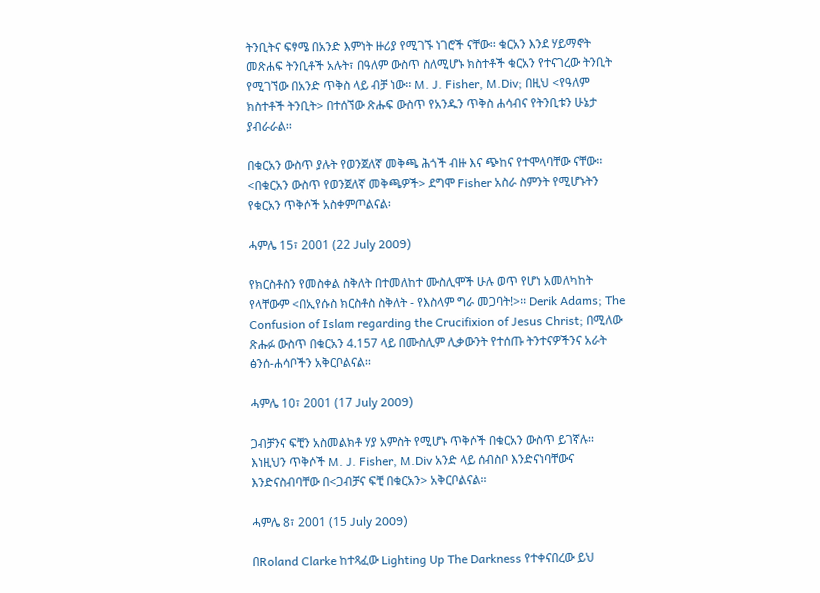ትንቢትና ፍፃሜ በአንድ እምነት ዙሪያ የሚገኙ ነገሮች ናቸው፡፡ ቁርአን እንደ ሃይማኖት መጽሐፍ ትንቢቶች አሉት፣ በዓለም ውስጥ ስለሚሆኑ ክስተቶች ቁርአን የተናገረው ትንቢት የሚገኘው በአንድ ጥቅስ ላይ ብቻ ነው፡፡ M. J. Fisher, M.Div; በዚህ <የዓለም ክስተቶች ትንቢት> በተሰኘው ጽሑፍ ውስጥ የአንዱን ጥቅስ ሐሳብና የትንቢቱን ሁኔታ ያብራራል፡፡

በቁርአን ውስጥ ያሉት የወንጀለኛ መቅጫ ሕጎች ብዙ እና ጭከና የተሞላባቸው ናቸው፡፡ <በቁርአን ውስጥ የወንጀለኛ መቅጫዎች> ደግሞ Fisher አስራ ስምንት የሚሆኑትን የቁርአን ጥቅሶች አስቀምጦልናል፡

ሓምሌ 15፣ 2001 (22 July 2009)

የክርስቶስን የመስቀል ስቅለት በተመለከተ ሙስሊሞች ሁሉ ወጥ የሆነ አመለካከት የላቸውም <በኢየሱስ ክርስቶስ ስቅለት - የእስላም ግራ መጋባት!>፡፡ Derik Adams; The Confusion of Islam regarding the Crucifixion of Jesus Christ; በሚለው ጽሑፉ ውስጥ በቁርአን 4.157 ላይ በሙስሊም ሊቃውንት የተሰጡ ትንተናዎችንና አራት ፅንሰ-ሐሳቦችን አቅርቦልናል፡፡

ሓምሌ 10፣ 2001 (17 July 2009)

ጋብቻንና ፍቺን አስመልክቶ ሃያ አምስት የሚሆኑ ጥቅሶች በቁርአን ውስጥ ይገኛሉ፡፡ እነዚህን ጥቅሶች M. J. Fisher, M.Div አንድ ላይ ሰብስቦ እንድናነባቸውና እንድናስብባቸው በ<ጋብቻና ፍቺ በቁርአን> አቅርቦልናል፡፡

ሓምሌ 8፣ 2001 (15 July 2009)

በRoland Clarke ከተጻፈው Lighting Up The Darkness የተቀናበረው ይህ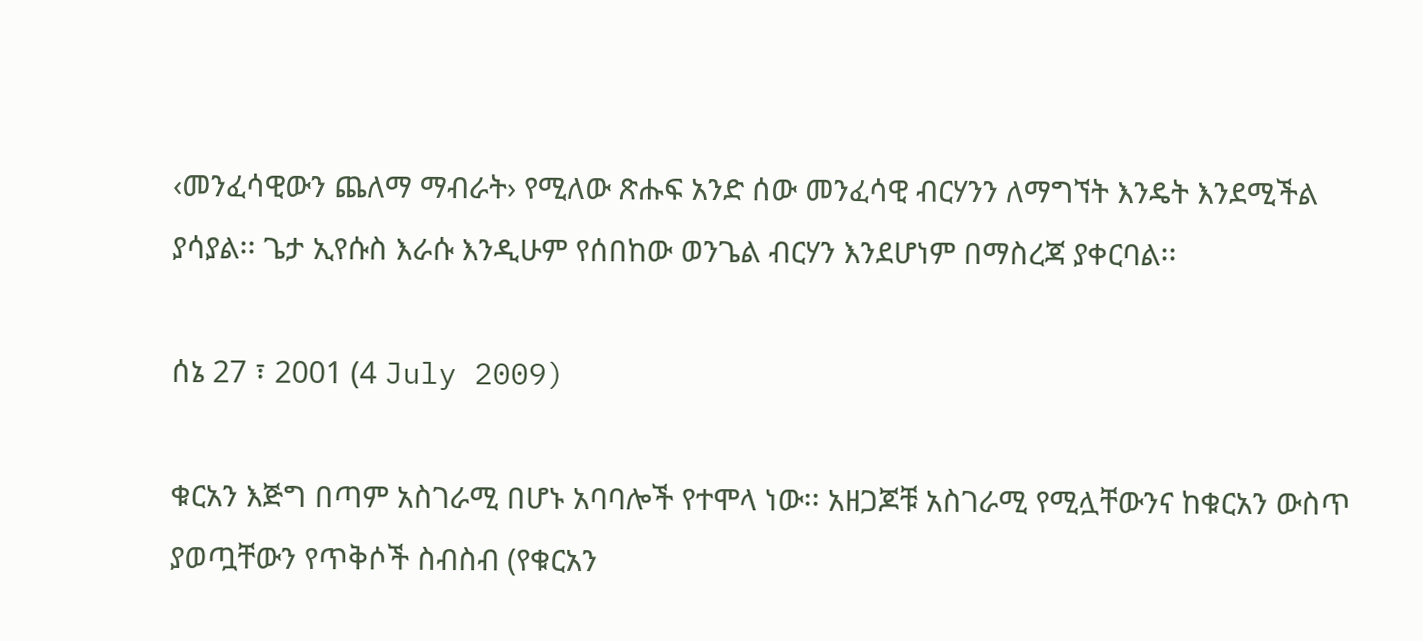‹መንፈሳዊውን ጨለማ ማብራት› የሚለው ጽሑፍ አንድ ሰው መንፈሳዊ ብርሃንን ለማግኘት እንዴት እንደሚችል ያሳያል፡፡ ጌታ ኢየሱስ እራሱ እንዲሁም የሰበከው ወንጌል ብርሃን እንደሆነም በማስረጃ ያቀርባል፡፡

ሰኔ 27 ፣ 2001 (4 July 2009)

ቁርአን እጅግ በጣም አስገራሚ በሆኑ አባባሎች የተሞላ ነው፡፡ አዘጋጆቹ አስገራሚ የሚሏቸውንና ከቁርአን ውስጥ ያወጧቸውን የጥቅሶች ስብስብ (የቁርአን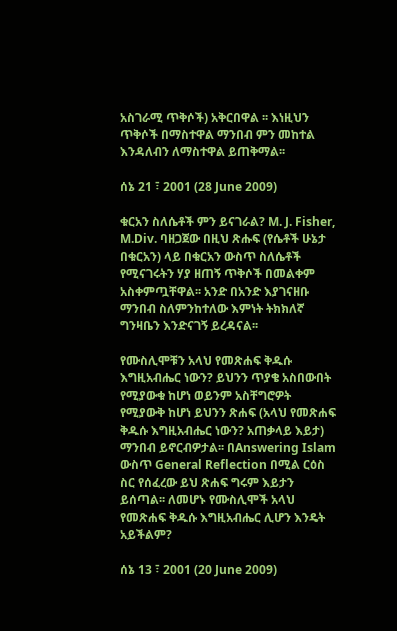አስገራሚ ጥቅሶች) አቅርበዋል ፡፡ እነዚህን ጥቅሶች በማስተዋል ማንበብ ምን መከተል እንዳለብን ለማስተዋል ይጠቅማል፡፡

ሰኔ 21 ፣ 2001 (28 June 2009)

ቁርአን ስለሴቶች ምን ይናገራል? M. J. Fisher, M.Div. ባዘጋጀው በዚህ ጽሑፍ (የሴቶች ሁኔታ በቁርአን) ላይ በቁርአን ውስጥ ስለሴቶች የሚናገሩትን ሃያ ዘጠኝ ጥቅሶች በመልቀም አስቀምጧቸዋል፡፡ አንድ በአንድ እያገናዘቡ ማንበብ ስለምንከተለው እምነት ትክክለኛ ግንዛቤን እንድናገኝ ይረዳናል፡፡

የሙስሊሞቹን አላህ የመጽሐፍ ቅዱሱ እግዚአብሔር ነውን? ይህንን ጥያቄ አስበውበት የሚያውቁ ከሆነ ወይንም አስቸግሮዎት የሚያውቅ ከሆነ ይህንን ጽሐፍ (አላህ የመጽሐፍ ቅዱሱ እግዚአብሔር ነውን? አጠቃላይ እይታ) ማንበብ ይኖርብዎታል፡፡ በAnswering Islam ውስጥ General Reflection በሚል ርዕስ ስር የሰፈረው ይህ ጽሐፍ ግሩም እይታን ይሰጣል፡፡ ለመሆኑ የሙስሊሞች አላህ የመጽሐፍ ቅዱሱ እግዚአብሔር ሊሆን እንዴት አይችልም?

ሰኔ 13 ፣ 2001 (20 June 2009)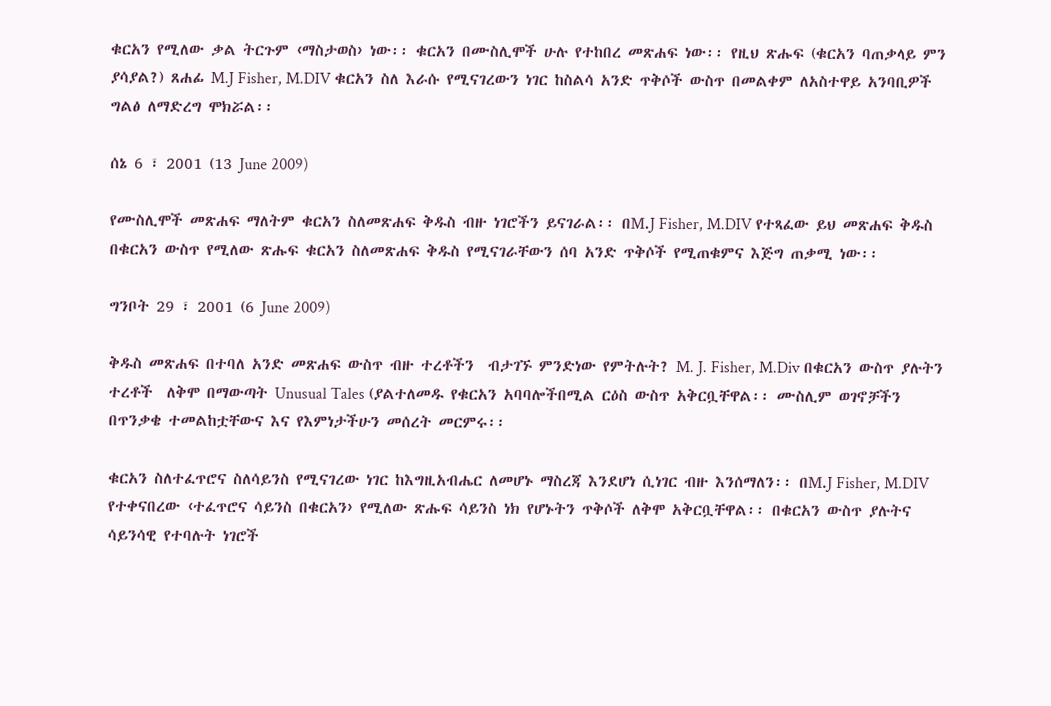ቁርአን የሚለው ቃል ትርጉም ‹ማስታወስ› ነው፡፡ ቁርአን በሙስሊሞች ሁሉ የተከበረ መጽሐፍ ነው፡፡ የዚህ ጽሑፍ (ቁርአን ባጠቃላይ ምን ያሳያል?) ጸሐፊ M.J Fisher, M.DIV ቁርአን ስለ እራሱ የሚናገረውን ነገር ከስልሳ አንድ ጥቅሶች ውስጥ በመልቀም ለአስተዋይ አንባቢዎች ግልፅ ለማድረግ ሞክሯል፡፡

ሰኔ 6 ፣ 2001 (13 June 2009)

የሙስሊሞች መጽሐፍ ማለትም ቁርአን ስለመጽሐፍ ቅዱስ ብዙ ነገሮችን ይናገራል፡፡ በM.J Fisher, M.DIV የተጻፈው ይህ መጽሐፍ ቅዱስ  በቁርአን ውስጥ የሚለው ጽሑፍ ቁርአን ስለመጽሐፍ ቅዱስ የሚናገራቸውን ሰባ አንድ ጥቅሶች የሚጠቁምና እጅግ ጠቃሚ ነው፡፡

ግንቦት 29 ፣ 2001 (6 June 2009)

ቅዱስ መጽሐፍ በተባለ አንድ መጽሐፍ ውስጥ ብዙ ተረቶችን  ብታገኙ ምንድነው የምትሉት? M. J. Fisher, M.Div በቁርአን ውስጥ ያሉትን ተረቶች  ለቅሞ በማውጣት Unusual Tales (ያልተለመዱ የቁርአን አባባሎችበሚል ርዕስ ውስጥ አቅርቧቸዋል፡፡ ሙስሊም ወገኖቻችን በጥንቃቄ ተመልከቷቸውና እና የእምነታችሁን መሰረት መርምሩ፡፡

ቁርአን ስለተፈጥሮና ስለሳይንስ የሚናገረው ነገር ከእግዚአብሔር ለመሆኑ ማስረጃ እንደሆነ ሲነገር ብዙ እንሰማለን፡፡ በM.J Fisher, M.DIV የተቀናበረው ‹ተፈጥሮና ሳይንስ በቁርአን› የሚለው ጽሑፍ ሳይንስ ነክ የሆኑትን ጥቅሶች ለቅሞ አቅርቧቸዋል፡፡ በቁርአን ውስጥ ያሉትና ሳይንሳዊ የተባሉት ነገሮች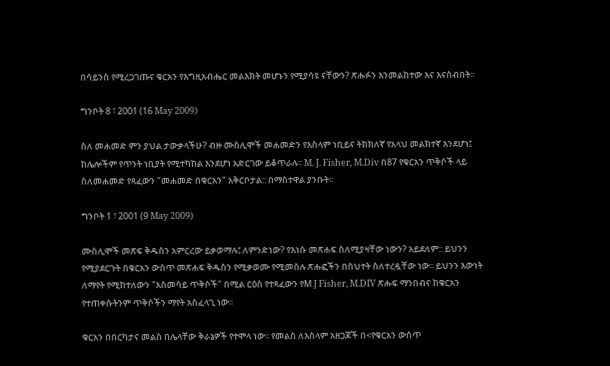በሳይንስ የሚረጋገጡና ቁርአን የእግዚአብሔር መልእክት መሆኑን የሚያሳዩ ናቸውን? ጽሑፉን እንመልከተው እና እናስብበት፡፡

ግንቦት 8 ፣ 2001 (16 May 2009)

ስለ መሐመድ ምን ያህል ታውቃላችሁ? ብዙ ሙስሊሞች መሐመድን የእስላም ነቢይና ትክክለኛ የአላህ መልክተኛ እንደሆነ፤ ከሌሎችም የጥንት ነቢያት የሚተካከል እንደሆነ አድርገው ይቆጥራሉ፡፡ M. J. Fisher, M.Div በ87 የቁርአን ጥቅሶች ላይ ስለመሐመድ የጻፈውን "መሐመድ በቁርአን" አቅርቦታል:: በማስተዋል ያንቡት፡፡

ግንቦት 1 ፣ 2001 (9 May 2009)

ሙስሊሞች መጽፍ ቅዱስን አምርረው ይቃወማሉ፤ ለምንድነው? የእነሱ መጽሐፍ ስለሚያዛቸው ነውን? አይደለም:: ይህንን የሚያደርጉት በቁርአን ውስጥ መጽሐፍ ቅዱስን የሚቃወሙ የሚመስሉ ጽሑፎችን በስህተት ስለተረዷቸው ነው፡፡ ይህንን እውነት ለማየት የሚከተለውን "አስመሳይ ጥቅሶች" በሚል ርዕስ የተጻፈውን የM.J Fisher, M.DIV ጽሑፍ ማንበብና ከቁርአን የተጠቀሱትንም ጥቅሶችን ማየት አስፈላጊ ነው፡፡

ቁርአን በበርካታና መልስ በሌላቸው ቅራኔዎች የተሞላ ነው፡፡ የመልስ ለእስላም አዘጋጆች በ<የቁርአን ውስጥ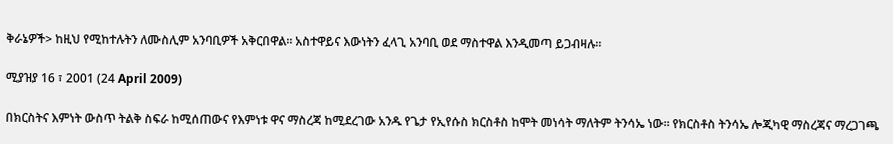ቅራኔዎች> ከዚህ የሚከተሉትን ለሙስሊም አንባቢዎች አቅርበዋል፡፡ አስተዋይና እውነትን ፈላጊ አንባቢ ወደ ማስተዋል እንዲመጣ ይጋብዛሉ፡፡

ሚያዝያ 16 ፣ 2001 (24 April 2009)

በክርስትና እምነት ውስጥ ትልቅ ስፍራ ከሚሰጠውና የእምነቱ ዋና ማስረጃ ከሚደረገው አንዱ የጌታ የኢየሱስ ክርስቶስ ከሞት መነሳት ማለትም ትንሳኤ ነው፡፡ የክርስቶስ ትንሳኤ ሎጂካዊ ማስረጃና ማረጋገጫ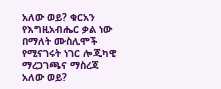አለው ወይ? ቁርአን የእግዚአብሔር ቃል ነው በማለት ሙስሊሞች የሚናገሩት ነገር ሎጂካዊ ማረጋገጫና ማስረጃ አለው ወይ?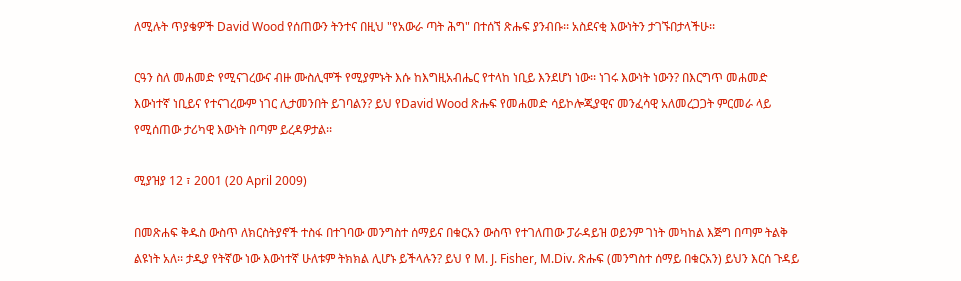ለሚሉት ጥያቄዎች David Wood የሰጠውን ትንተና በዚህ "የአውራ ጣት ሕግ" በተሰኘ ጽሑፍ ያንብቡ፡፡ አስደናቂ እውነትን ታገኙበታላችሁ፡፡

ርዓን ስለ መሐመድ የሚናገረውና ብዙ ሙስሊሞች የሚያምኑት እሱ ከእግዚአብሔር የተላከ ነቢይ እንደሆነ ነው፡፡ ነገሩ እውነት ነውን? በእርግጥ መሐመድ እውነተኛ ነቢይና የተናገረውም ነገር ሊታመንበት ይገባልን? ይህ የDavid Wood ጽሑፍ የመሐመድ ሳይኮሎጂያዊና መንፈሳዊ አለመረጋጋት ምርመራ ላይ የሚሰጠው ታሪካዊ እውነት በጣም ይረዳዎታል፡፡

ሚያዝያ 12 ፣ 2001 (20 April 2009)

በመጽሐፍ ቅዱስ ውስጥ ለክርስትያኖች ተስፋ በተገባው መንግስተ ሰማይና በቁርአን ውስጥ የተገለጠው ፓራዳይዝ ወይንም ገነት መካከል እጅግ በጣም ትልቅ ልዩነት አለ፡፡ ታዲያ የትኛው ነው እውነተኛ ሁለቱም ትክክል ሊሆኑ ይችላሉን? ይህ የ M. J. Fisher, M.Div. ጽሑፍ (መንግስተ ሰማይ በቁርአን) ይህን እርሰ ጉዳይ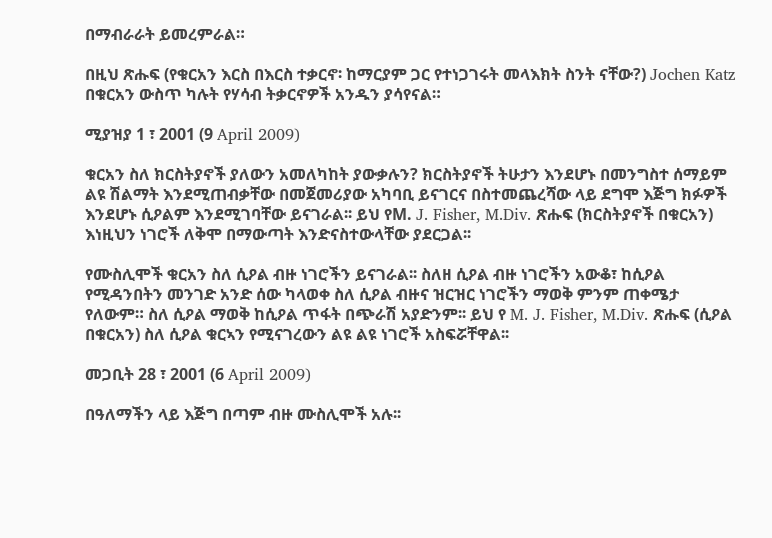በማብራራት ይመረምራል።

በዚህ ጽሑፍ (የቁርአን እርስ በእርስ ተቃርኖ፡ ከማርያም ጋር የተነጋገሩት መላእክት ስንት ናቸው?) Jochen Katz በቁርአን ውስጥ ካሉት የሃሳብ ትቃርኖዎች አንዱን ያሳየናል።

ሚያዝያ 1 ፣ 2001 (9 April 2009)

ቁርአን ስለ ክርስትያኖች ያለውን አመለካከት ያውቃሉን? ክርስትያኖች ትሁታን እንደሆኑ በመንግስተ ሰማይም ልዩ ሽልማት እንደሚጠብቃቸው በመጀመሪያው አካባቢ ይናገርና በስተመጨረሻው ላይ ደግሞ እጅግ ክፉዎች እንደሆኑ ሲዖልም እንደሚገባቸው ይናገራል፡፡ ይህ የM. J. Fisher, M.Div. ጽሑፍ (ክርስትያኖች በቁርአን) እነዚህን ነገሮች ለቅሞ በማውጣት እንድናስተውላቸው ያደርጋል፡፡

የሙስሊሞች ቁርአን ስለ ሲዖል ብዙ ነገሮችን ይናገራል፡፡ ስለዘ ሲዖል ብዙ ነገሮችን አውቆ፣ ከሲዖል የሚዳንበትን መንገድ አንድ ሰው ካላወቀ ስለ ሲዖል ብዙና ዝርዝር ነገሮችን ማወቅ ምንም ጠቀሜታ የለውም። ስለ ሲዖል ማወቅ ከሲዖል ጥፋት በጭራሽ አያድንም፡፡ ይህ የ M. J. Fisher, M.Div. ጽሑፍ (ሲዖል በቁርአን) ስለ ሲዖል ቁርኣን የሚናገረውን ልዩ ልዩ ነገሮች አስፍሯቸዋል፡፡

መጋቢት 28 ፣ 2001 (6 April 2009)

በዓለማችን ላይ እጅግ በጣም ብዙ ሙስሊሞች አሉ፡፡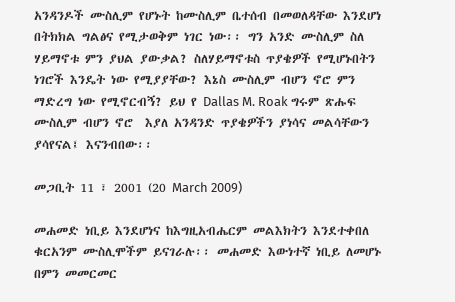አንዳንዶች ሙስሊም የሆኑት ከሙስሊም ቤተሰብ በመወለዳቸው እንደሆነ በትክክል ግልፅና የሚታወቅም ነገር ነው፡፡ ግን አንድ ሙስሊም ስለ ሃይማኖቱ ምን ያህል ያውቃል? ስለሃይማኖቱስ ጥያቄዎች የሚሆኑበትን ነገሮች እንዴት ነው የሚያያቸው? እኔስ ሙስሊም ብሆን ኖሮ ምን ማድረግ ነው የሚኖርብኝ? ይህ የ Dallas M. Roak ግሩም ጽሑፍ ሙስሊም ብሆን ኖሮ  እያለ አንዳንድ ጥያቄዎችን ያነሳና መልሳቸውን ያሳየናል፤ እናንብበው፡፡

መጋቢት 11 ፣ 2001 (20 March 2009)

መሐመድ ነቢይ እንደሆነና ከእግዚአብሔርም መልእክትን እንደተቀበለ ቁርአንም ሙስሊሞችም ይናገራሉ፡፡ መሐመድ እውነተኛ ነቢይ ለመሆኑ በምን መመርመር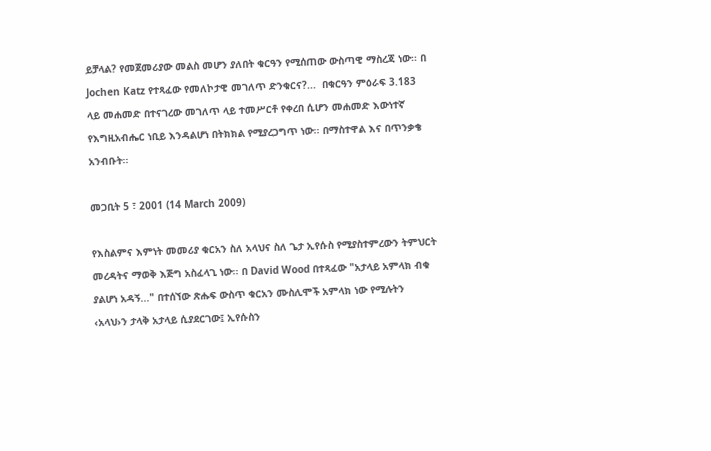ይቻላል? የመጀመሪያው መልስ መሆን ያለበት ቁርዓን የሚሰጠው ውስጣዊ ማስረጃ ነው፡፡ በ Jochen Katz የተጻፈው የመለኮታዊ መገለጥ ድንቁርና?...  በቁርዓን ምዕራፍ 3.183 ላይ መሐመድ በተናገረው መገለጥ ላይ ተመሥርቶ የቀረበ ሲሆን መሐመድ እውነተኛ የእግዚአብሔር ነቢይ እንዳልሆነ በትክክል የሚያረጋግጥ ነው፡፡ በማስተዋል እና በጥንቃቄ አንብቡት፡፡

መጋቢት 5 ፣ 2001 (14 March 2009)

የእስልምና እምነት መመሪያ ቁርአን ስለ አላህና ስለ ጌታ ኢየሱስ የሚያስተምረውን ትምህርት መረዳትና ማወቅ እጅግ አስፈላጊ ነው፡፡ በ David Wood በተጻፈው "አታላይ አምላክ ብቁ ያልሆነ አዳኝ..." በተሰኘው ጽሑፍ ውስጥ ቁርአን ሙስሊሞች አምላክ ነው የሚሉትን ‹አላህ›ን ታላቅ አታላይ ሲያደርገው፤ ኢየሱስን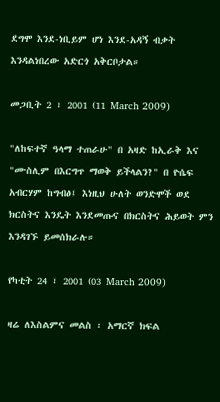ደግሞ እንደ-ነቢይም ሆነ እንደ-አዳኝ ብቃት እንዳልነበረው አድርጎ አቅርቦታል።

መጋቢት 2 ፣ 2001 (11 March 2009)

"ለከፍተኛ ዓላማ ተጠራሁ" በ አዛድ ከኢራቅ እና "ሙስሊም በእርግጥ ማወቅ ይችላልን?" በ ዮሴፍ አብርሃም ከግብፅ፤ እነዚህ ሁለት ወንድሞች ወደ ክርስትና እንዴት እንደመጡና በክርስትና ሕይወት ምን እንዳገኙ ይመሰክራሉ።

የካቲት 24 ፣ 2001 (03 March 2009)

ዛሬ ለእስልምና መልስ ፡ አማርኛ ክፍል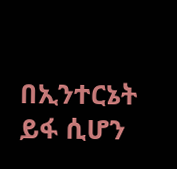በኢንተርኔት  ይፋ ሲሆን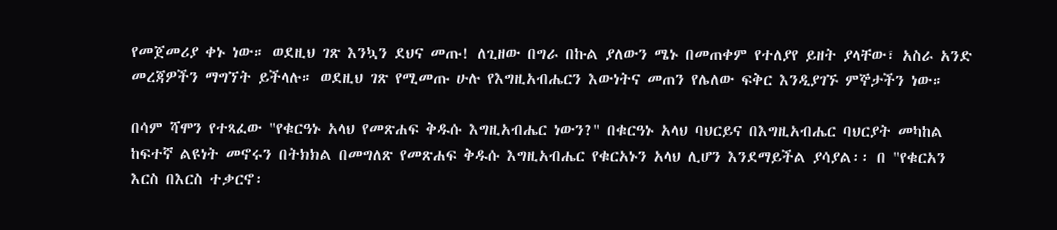የመጀመሪያ ቀኑ ነው። ወደዚህ ገጽ እንኳን ደህና መጡ! ለጊዘው በግራ በኩል ያለውን ሜኑ በመጠቀም የተለያየ ይዘት ያላቸው፣ አስራ አንድ መረጃዎችን ማግኘት ይችላሉ። ወደዚህ ገጽ የሚመጡ ሁሉ የእግዚአብሔርን እውነትና መጠን የሌለው ፍቅር እንዲያገኙ ምኞታችን ነው።

በሳም ሻሞን የተጻፈው "የቁርዓኑ አላህ የመጽሐፍ ቅዱሱ እግዚአብሔር ነውን?" በቁርዓኑ አላህ ባህርይና በእግዚአብሔር ባህርያት መካከል ከፍተኛ ልዩነት መኖሩን በትክክል በመግለጽ የመጽሐፍ ቅዱሱ እግዚአብሔር የቁርአኑን አላህ ሊሆን እንደማይችል ያሳያል፡፡ በ "የቁርአን እርስ በእርስ ተቃርኖ፡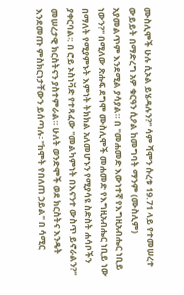ሙስሊሞች ሁሉ ሲኦል ይሄዳሉን?" ሳም ሻሞን ሱረቱ 19.71 ላይ የተመሠረተ ውይይት በማድረግ አዎ ቁርዓን ሲዖል ከመግባት ማንም (ሙስሊም) አያመልጥም እንደሚል ያሳያል። በ "መሐመድ እውነተኛ የእግዚአብሔር ነቢይ ነውን?" በሚለው ጽሑፍ ደግሞ ሙስሊሞች መሐመድ የእግዚአብሔር ነቢይ ነው በማለት የሚያምኑት እምነት ትክክል አለመሆኑን የሚያሳዩ ስድስት ሐሳቦችን ያቀርባል፡: በ ሮይ ኦስነቫድ የተጻፈው "መልካምነት በእናንተ ውስጥ ይኖራልን?" መሠረታዊ ክርስትናን ያስተምራል። ሁለት ወንድሞች ወደ ክርስትና እንዴት እንደመጡ ምስክርነታቸውን ይሰጣሉ፡ "ከሞት የበለጠ ኃይል" በ ሳሚር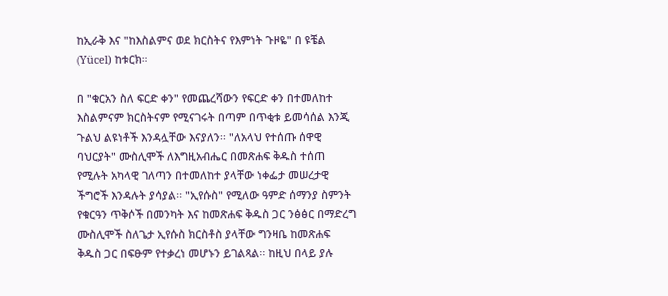ከኢራቅ እና "ከእስልምና ወደ ክርስትና የእምነት ጉዞዬ" በ ዩቼል (Yücel) ከቱርክ።

በ "ቁርአን ስለ ፍርድ ቀን" የመጨረሻውን የፍርድ ቀን በተመለከተ እስልምናም ክርስትናም የሚናገሩት በጣም በጥቂቱ ይመሳሰል እንጂ ጉልህ ልዩነቶች እንዳሏቸው እናያለን፡፡ "ለአላህ የተሰጡ ሰዋዊ ባህርያት" ሙስሊሞች ለእግዚአብሔር በመጽሐፍ ቅዱስ ተሰጠ የሚሉት አካላዊ ገለጣን በተመለከተ ያላቸው ነቀፌታ መሠረታዊ ችግሮች እንዳሉት ያሳያል፡፡ "ኢየሱስ" የሚለው ዓምድ ሰማንያ ስምንት የቁርዓን ጥቅሶች በመንካት እና ከመጽሐፍ ቅዱስ ጋር ንፅፅር በማድረግ ሙስሊሞች ስለጌታ ኢየሱስ ክርስቶስ ያላቸው ግንዛቤ ከመጽሐፍ ቅዱስ ጋር በፍፁም የተቃረነ መሆኑን ይገልጻል፡፡ ከዚህ በላይ ያሉ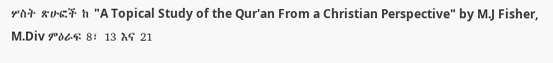ሦስት ጽሁፎች ከ "A Topical Study of the Qur'an From a Christian Perspective" by M.J Fisher, M.Div ምዕራፍ 8፣ 13 እና 21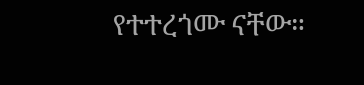የተተረጎሙ ናቸው።